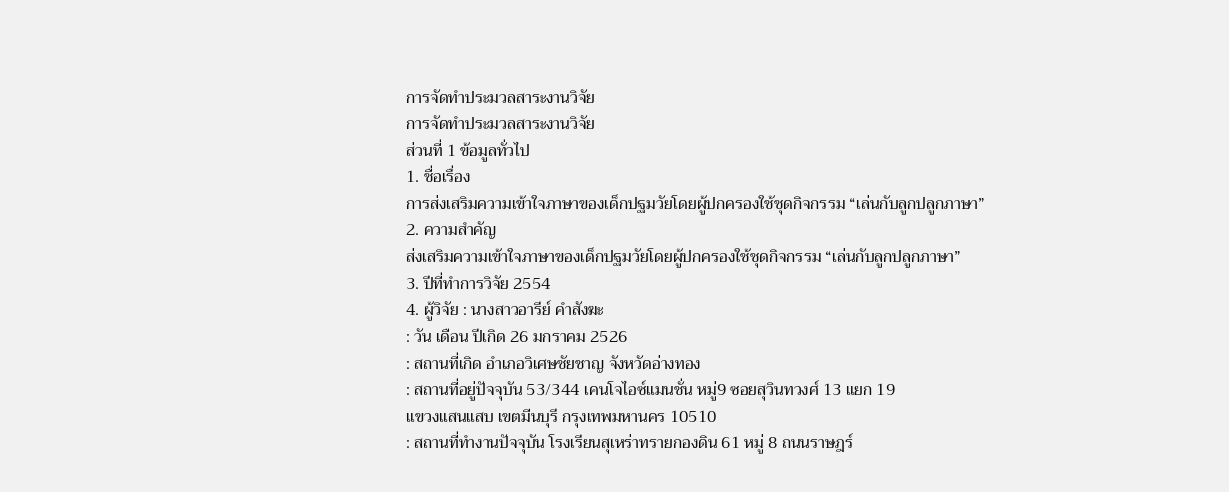การจัดทำประมวลสาระงานวิจัย
การจัดทำประมวลสาระงานวิจัย
ส่วนที่ 1 ข้อมูลทั่วไป
1. ชื่อเรื่อง
การส่งเสริมความเข้าใจภาษาของเด็กปฐมวัยโดยผู้ปกครองใช้ชุดกิจกรรม “เล่นกับลูกปลูกภาษา”
2. ความสำคัญ
ส่งเสริมความเข้าใจภาษาของเด็กปฐมวัยโดยผู้ปกครองใช้ชุดกิจกรรม “เล่นกับลูกปลูกภาษา”
3. ปีที่ทำการวิจัย 2554
4. ผู้วิจัย : นางสาวอารีย์ คำสังฆะ
: วัน เดือน ปีเกิด 26 มกราคม 2526
: สถานที่เกิด อำเภอวิเศษชัยชาญ จังหวัดอ่างทอง
: สถานที่อยู่ปัจจุบัน 53/344 เคนโจไอซ์แมนชั่น หมู่9 ซอยสุวินทวงศ์ 13 แยก 19
แขวงแสนแสบ เขตมีนบุรี กรุงเทพมหานคร 10510
: สถานที่ทำงานปัจจุบัน โรงเรียนสุเหร่าทรายกองดิน 61 หมู่ 8 ถนนราษฎร์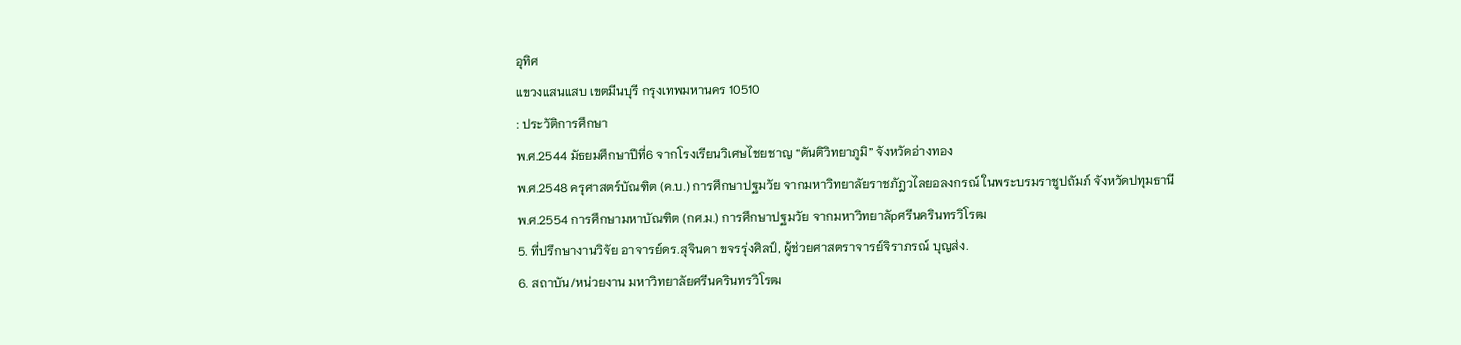อุทิศ
แขวงแสนแสบ เขตมีนบุรี กรุงเทพมหานคร 10510
: ประวัติการศึกษา
พ.ศ.2544 มัธยมศึกษาปีที่6 จากโรงเรียนวิเศษไชยชาญ “ตันติวิทยาภูมิ” จังหวัดอ่างทอง
พ.ศ.2548 ครุศาสตร์บัณฑิต (ค.บ.) การศึกษาปฐมวัย จากมหาวิทยาลัยราชภัฎวไลยอลงกรณ์ ในพระบรมราชูปถัมภ์ จังหวัดปทุมธานี
พ.ศ.2554 การศึกษามหาบัณฑิต (กศ.ม.) การศึกษาปฐมวัย จากมหาวิทยาลัpศรีนครินทรวิโรฒ
5. ที่ปรึกษางานวิจัย อาจารย์ดร.สุจินดา ขจรรุ่งศิลป์, ผู้ช่วยศาสตราจารย์จิราภรณ์ บุญส่ง.
6. สถาบัน/หน่วยงาน มหาวิทยาลัยศรีนครินทรวิโรฒ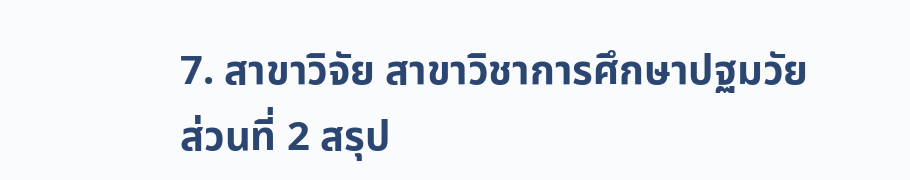7. สาขาวิจัย สาขาวิชาการศึกษาปฐมวัย
ส่วนที่ 2 สรุป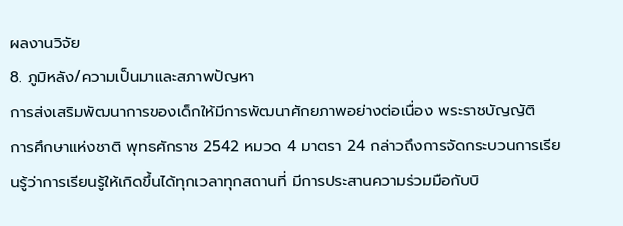ผลงานวิจัย
8. ภูมิหลัง/ความเป็นมาและสภาพปัญหา
การส่งเสริมพัฒนาการของเด็กให้มีการพัฒนาศักยภาพอย่างต่อเนื่อง พระราชบัญญัติ
การศึกษาแห่งชาติ พุทธศักราช 2542 หมวด 4 มาตรา 24 กล่าวถึงการจัดกระบวนการเรียนรู้ว่าการเรียนรู้ให้เกิดขึ้นได้ทุกเวลาทุกสถานที่ มีการประสานความร่วมมือกับบิ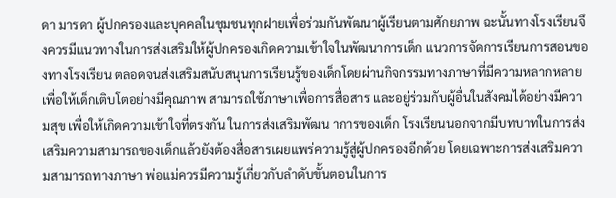ดา มารดา ผู้ปกครองและบุคคลในชุมชนทุกฝายเพื่อร่วมกันพัฒนาผู้เรียนตามศักยภาพ ฉะนั้นทางโรงเรียนจึงควรมีแนวทางในการส่งเสริมให้ผู้ปกครองเกิดความเข้าใจในพัฒนาการเด็ก แนวการจัดการเรียนการสอนของทางโรงเรียน ตลอดจนส่งเสริมสนับสนุนการเรียนรู้ของเด็กโดยผ่านกิจกรรมทางภาษาที่มีความหลากหลาย เพื่อให้เด็กเติบโตอย่างมีคุณภาพ สามารถใช้ภาษาเพื่อการสื่อสาร และอยู่ร่วมกับผู้อื่นในสังคมได้อย่างมีความสุข เพื่อให้เกิดความเข้าใจที่ตรงกัน ในการส่งเสริมพัฒน าการของเด็ก โรงเรียนนอกจากมีบทบาทในการส่งเสริมความสามารถของเด็กแล้วยังต้องสื่อสารเผยแพร่ความรู้สู่ผู้ปกครองอีกด้วย โดยเฉพาะการส่งเสริมความสามารถทางภาษา พ่อแม่ควรมีความรู้เกี่ยวกับลำดับขั้นตอนในการ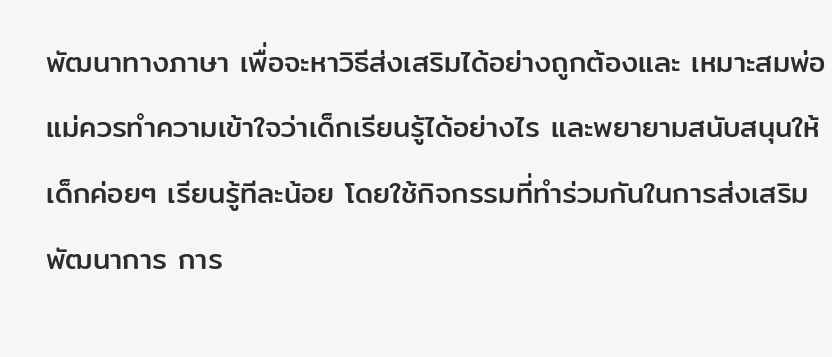พัฒนาทางภาษา เพื่อจะหาวิธีส่งเสริมได้อย่างถูกต้องและ เหมาะสมพ่อแม่ควรทำความเข้าใจว่าเด็กเรียนรู้ได้อย่างไร และพยายามสนับสนุนให้เด็กค่อยๆ เรียนรู้ทีละน้อย โดยใช้กิจกรรมที่ทำร่วมกันในการส่งเสริมพัฒนาการ การ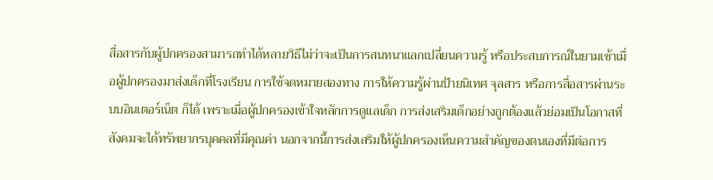สื่อสารกับผู้ปกครองสามารถทำได้หลายวิธีไม่ว่าจะเป็นการสนทนาแลกเปลี่ยนความรู้ หรือประสบการณ์ในยามเช้าเมื่อผู้ปกครองมาส่งเด็กที่โรงเรียน การใช้จดหมายสองทาง การให้ความรู้ผ่านป้ายนิเทศ จุลสาร หรือการสื่อสารผ่านระบบอินเตอร์เน็ต ก็ได้ เพราะเมื่อผู้ปกครองเข้าใจหลักการดูแลเด็ก การส่งเสริมเด็กอย่างถูกต้องแล้วย่อมเป็นโอกาสที่สังคมจะได้ทรัพยากรบุคคลที่มีคุณค่า นอกจากนี้การส่งเสริมให้ผู้ปกครองเห็นความสำคัญของตนเองที่มีต่อการ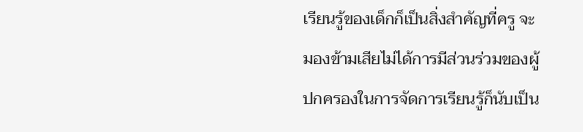เรียนรู้ของเด็กก็เป็นสิ่งสำคัญที่ครู จะมองข้ามเสียไม่ได้การมีส่วนร่วมของผู้ปกครองในการจัดการเรียนรู้ก็นับเป็น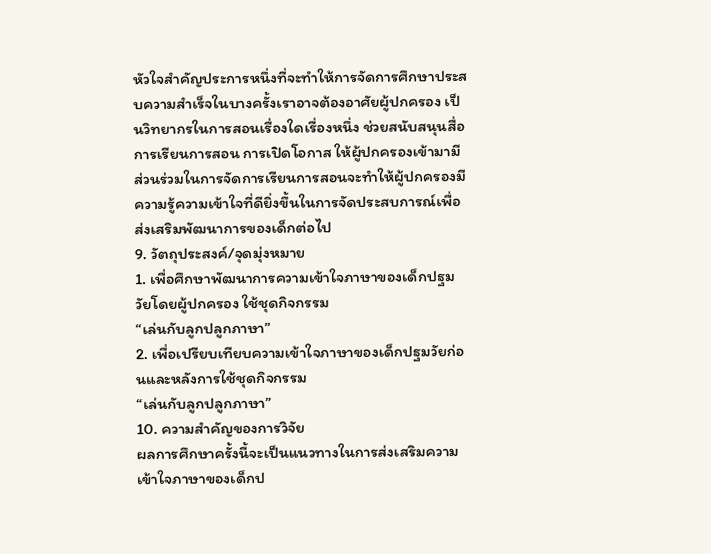หัวใจสำคัญประการหนึ่งที่จะทำให้การจัดการศึกษาประสบความสำเร็จในบางครั้งเราอาจต้องอาศัยผู้ปกครอง เป็นวิทยากรในการสอนเรื่องใดเรื่องหนึ่ง ช่วยสนับสนุนสื่อการเรียนการสอน การเปิดโอกาส ให้ผู้ปกครองเข้ามามีส่วนร่วมในการจัดการเรียนการสอนจะทำให้ผู้ปกครองมีความรู้ความเข้าใจที่ดียิ่งขึ้นในการจัดประสบการณ์เพื่อส่งเสริมพัฒนาการของเด็กต่อไป
9. วัตถุประสงค์/จุดมุ่งหมาย
1. เพื่อศึกษาพัฒนาการความเข้าใจภาษาของเด็กปฐมวัยโดยผู้ปกครอง ใช้ชุดกิจกรรม
“เล่นกับลูกปลูกภาษา”
2. เพื่อเปรียบเทียบความเข้าใจภาษาของเด็กปฐมวัยก่อนและหลังการใช้ชุดกิจกรรม
“เล่นกับลูกปลูกภาษา”
10. ความสำคัญของการวิจัย
ผลการศึกษาครั้งนี้จะเป็นแนวทางในการส่งเสริมความเข้าใจภาษาของเด็กป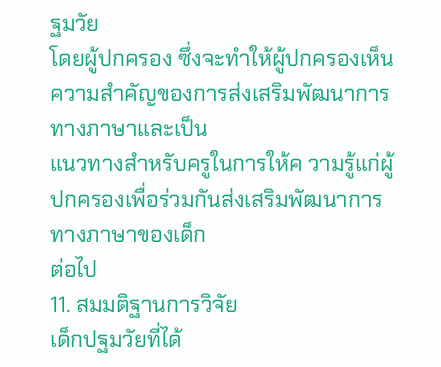ฐมวัย
โดยผู้ปกครอง ซึ่งจะทำให้ผู้ปกครองเห็นความสำคัญของการส่งเสริมพัฒนาการทางภาษาและเป็น
แนวทางสำหรับครูในการให้ค วามรู้แก่ผู้ปกครองเพื่อร่วมกันส่งเสริมพัฒนาการทางภาษาของเด็ก
ต่อไป
11. สมมติฐานการวิจัย
เด็กปฐมวัยที่ได้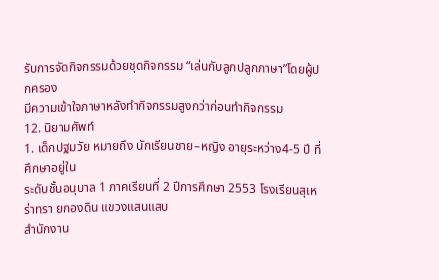รับการจัดกิจกรรมด้วยชุดกิจกรรม “เล่นกับลูกปลูกภาษา”โดยผู้ปกครอง
มีความเข้าใจภาษาหลังทำกิจกรรมสูงกว่าก่อนทำกิจกรรม
12. นิยามศัพท์
1. เด็กปฐมวัย หมายถึง นักเรียนชาย–หญิง อายุระหว่าง4-5 ปี ที่ศึกษาอยู่ใน
ระดับชั้นอนุบาล 1 ภาคเรียนที่ 2 ปีการศึกษา 2553 โรงเรียนสุเหร่าทรา ยกองดิน แขวงแสนแสบ
สำนักงาน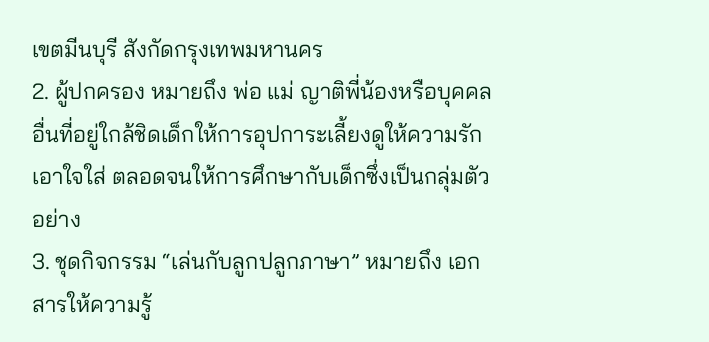เขตมีนบุรี สังกัดกรุงเทพมหานคร
2. ผู้ปกครอง หมายถึง พ่อ แม่ ญาติพี่น้องหรือบุคคลอื่นที่อยู่ใกล้ชิดเด็กให้การอุปการะเลี้ยงดูให้ความรัก เอาใจใส่ ตลอดจนให้การศึกษากับเด็กซึ่งเป็นกลุ่มตัวอย่าง
3. ชุดกิจกรรม “เล่นกับลูกปลูกภาษา” หมายถึง เอกสารให้ความรู้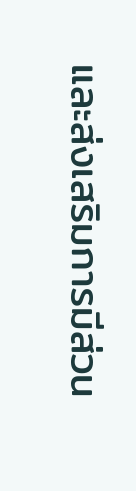และส่งเสริมการมีส่วน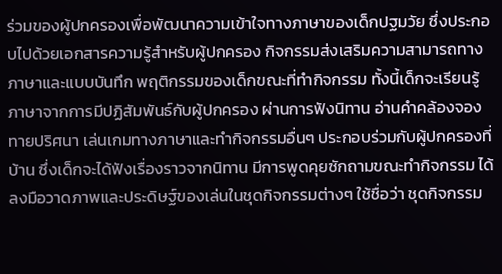ร่วมของผู้ปกครองเพื่อพัฒนาความเข้าใจทางภาษาของเด็กปฐมวัย ซึ่งประกอบไปด้วยเอกสารความรู้สำหรับผู้ปกครอง กิจกรรมส่งเสริมความสามารถทางภาษาและแบบบันทึก พฤติกรรมของเด็กขณะที่ทำกิจกรรม ทั้งนี้เด็กจะเรียนรู้ภาษาจากการมีปฏิสัมพันธ์กับผู้ปกครอง ผ่านการฟังนิทาน อ่านคําคล้องจอง ทายปริศนา เล่นเกมทางภาษาและทำกิจกรรมอื่นๆ ประกอบร่วมกับผู้ปกครองที่บ้าน ซึ่งเด็กจะได้ฟังเรื่องราวจากนิทาน มีการพูดคุยซักถามขณะทำกิจกรรม ได้ลงมือวาดภาพและประดิษฐ์ของเล่นในชุดกิจกรรมต่างๆ ใช้ชื่อว่า ชุดกิจกรรม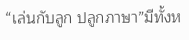“เล่นกับลูก ปลูกภาษา”มีทั้งห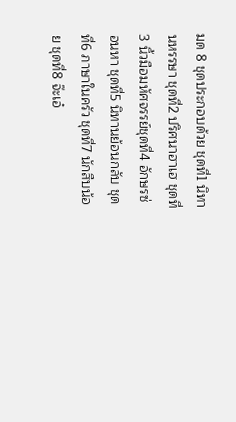มด 8 ชุดประกอบด้วย ชุดที่1 นิทานหรรษา ชุดที่2 ปริศนาฮาเฮ ชุดที่3 นิ้วมือมหัศจรรย์ชุดที่4 อักษรซ่อนหา ชุดที่5 นิทานย้อนกลับ ชุดที่6 ภาษาในครัว ชุดที่7 นักสืบน้อย ชุดที่8 จ๊ะเอ๋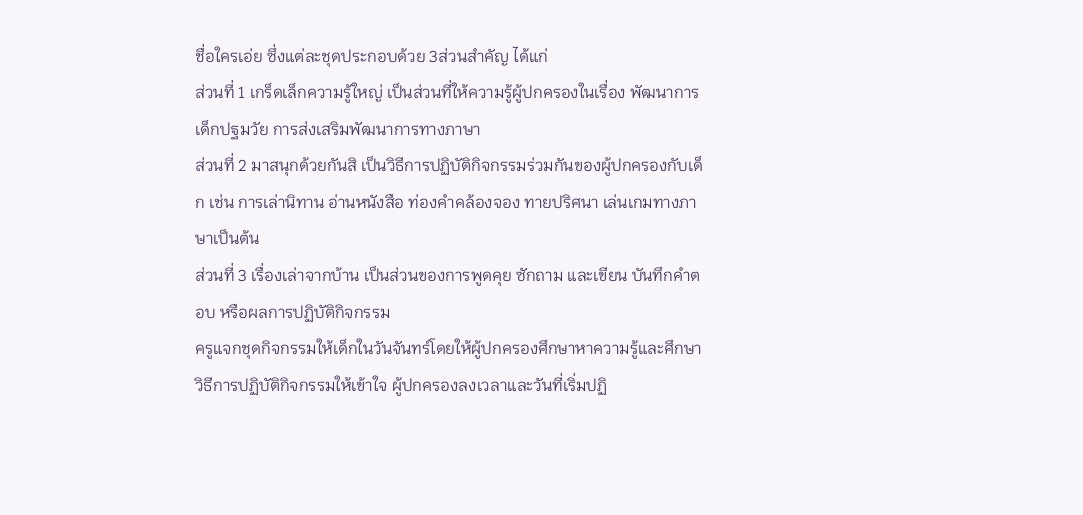ชื่อใครเอ่ย ซึ่งแต่ละชุดประกอบด้วย 3ส่วนสำคัญ ได้แก่
ส่วนที่ 1 เกร็ดเล็กความรู้ใหญ่ เป็นส่วนที่ให้ความรู้ผู้ปกครองในเรื่อง พัฒนาการเด็กปฐมวัย การส่งเสริมพัฒนาการทางภาษา
ส่วนที่ 2 มาสนุกด้วยกันสิ เป็นวิธีการปฏิบัติกิจกรรมร่วมกันของผู้ปกครองกับเด็ก เช่น การเล่านิทาน อ่านหนังสือ ท่องคําคล้องจอง ทายปริศนา เล่นเกมทางภาษาเป็นต้น
ส่วนที่ 3 เรื่องเล่าจากบ้าน เป็นส่วนของการพูดคุย ซักถาม และเขียน บันทึกคําตอบ หรือผลการปฏิบัติกิจกรรม
ครูแจกชุดกิจกรรมให้เด็กในวันจันทร์โดยให้ผู้ปกครองศึกษาหาความรู้และศึกษาวิธีการปฏิบัติกิจกรรมให้เข้าใจ ผู้ปกครองลงเวลาและวันที่เริ่มปฏิ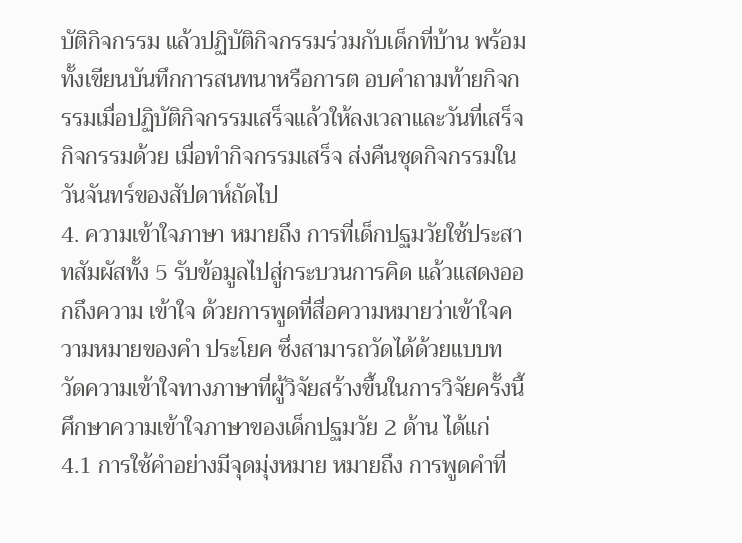บัติกิจกรรม แล้วปฏิบัติกิจกรรมร่วมกับเด็กที่บ้าน พร้อมทั้งเขียนบันทึกการสนทนาหรือการต อบคําถามท้ายกิจกรรมเมื่อปฏิบัติกิจกรรมเสร็จแล้วให้ลงเวลาและวันที่เสร็จกิจกรรมด้วย เมื่อทำกิจกรรมเสร็จ ส่งคืนชุดกิจกรรมในวันจันทร์ของสัปดาห์ถัดไป
4. ความเข้าใจภาษา หมายถึง การที่เด็กปฐมวัยใช้ประสาทสัมผัสทั้ง 5 รับข้อมูลไปสู่กระบวนการคิด แล้วแสดงออกถึงความ เข้าใจ ด้วยการพูดที่สื่อความหมายว่าเข้าใจความหมายของคํา ประโยค ซึ่งสามารถวัดได้ด้วยแบบท วัดความเข้าใจทางภาษาที่ผู้วิจัยสร้างขึ้นในการวิจัยครั้งนี้ศึกษาความเข้าใจภาษาของเด็กปฐมวัย 2 ด้าน ได้แก่
4.1 การใช้คําอย่างมีจุดมุ่งหมาย หมายถึง การพูดคําที่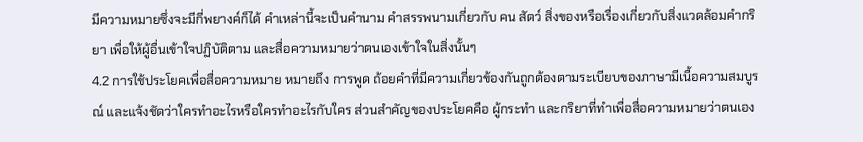มีความหมายซึ่งจะมีกี่พยางค์ก็ได้ คําเหล่านี้จะเป็นคํานาม คําสรรพนามเกี่ยวกับ คน สัตว์ สิ่งของหรือเรื่องเกี่ยวกับสิ่งแวดล้อมคำกริยา เพื่อให้ผู้อื่นเข้าใจปฏิบัติตาม และสื่อความหมายว่าตนเองเข้าใจในสิ่งนั้นๆ
4.2 การใช้ประโยคเพื่อสื่อความหมาย หมายถึง การพูด ถ้อยคําที่มีความเกี่ยวข้องกันถูกต้องตามระเบียบของภาษามีเนื้อความสมบูรณ์ และแจ้งชัดว่าใครทำอะไรหรือใครทำอะไรกับใคร ส่วนสำคัญของประโยคคือ ผู้กระทำ และกริยาที่ทำเพื่อสื่อความหมายว่าตนเอง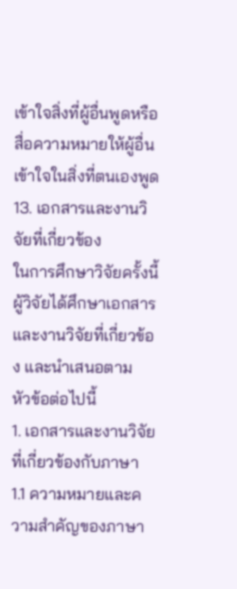เข้าใจสิ่งที่ผู้อื่นพูดหรือสื่อความหมายให้ผู้อื่นเข้าใจในสิ่งที่ตนเองพูด
13. เอกสารและงานวิจัยที่เกี่ยวข้อง
ในการศึกษาวิจัยครั้งนี้ผู้วิจัยได้ศึกษาเอกสารและงานวิจัยที่เกี่ยวข้อง และนําเสนอตาม
หัวข้อต่อไปนี้
1. เอกสารและงานวิจัยที่เกี่ยวข้องกับภาษา
1.1 ความหมายและความสำคัญของภาษา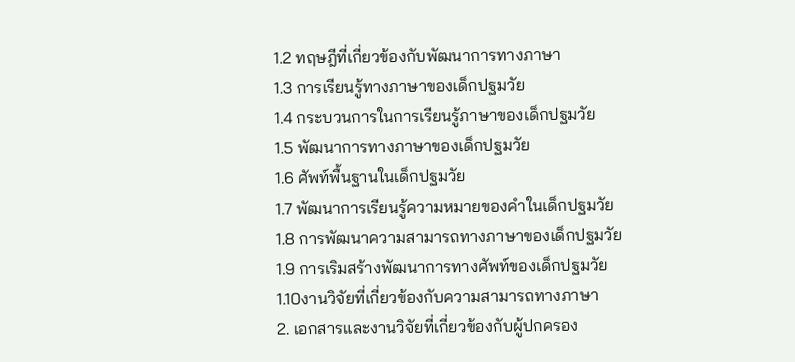1.2 ทฤษฎีที่เกี่ยวข้องกับพัฒนาการทางภาษา
1.3 การเรียนรู้ทางภาษาของเด็กปฐมวัย
1.4 กระบวนการในการเรียนรู้ภาษาของเด็กปฐมวัย
1.5 พัฒนาการทางภาษาของเด็กปฐมวัย
1.6 ศัพท์พื้นฐานในเด็กปฐมวัย
1.7 พัฒนาการเรียนรู้ความหมายของคําในเด็กปฐมวัย
1.8 การพัฒนาความสามารถทางภาษาของเด็กปฐมวัย
1.9 การเริมสร้างพัฒนาการทางศัพท์ของเด็กปฐมวัย
1.10งานวิจัยที่เกี่ยวข้องกับความสามารถทางภาษา
2. เอกสารและงานวิจัยที่เกี่ยวข้องกับผู้ปกครอง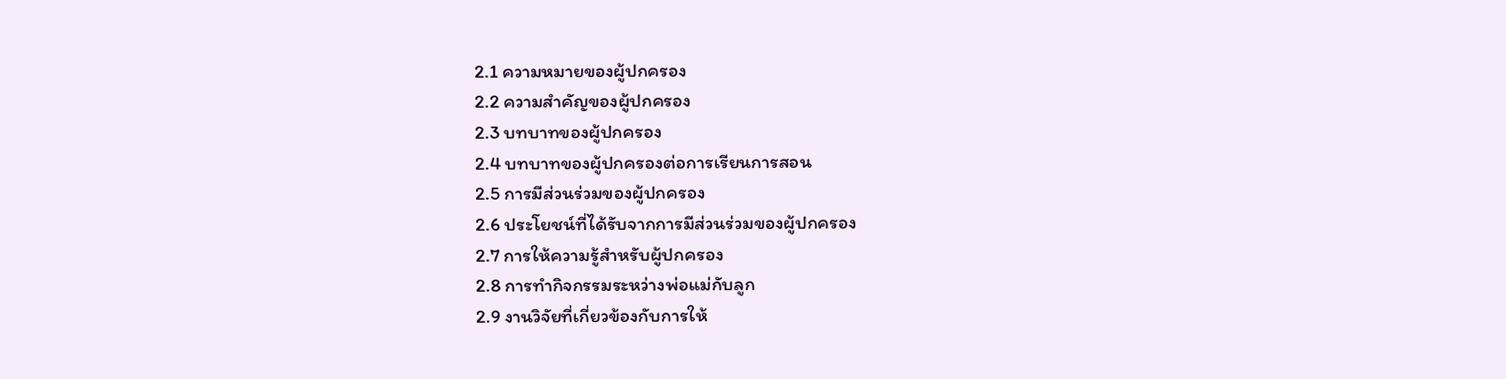2.1 ความหมายของผู้ปกครอง
2.2 ความสำคัญของผู้ปกครอง
2.3 บทบาทของผู้ปกครอง
2.4 บทบาทของผู้ปกครองต่อการเรียนการสอน
2.5 การมีส่วนร่วมของผู้ปกครอง
2.6 ประโยชน์ที่ได้รับจากการมีส่วนร่วมของผู้ปกครอง
2.7 การให้ความรู้สำหรับผู้ปกครอง
2.8 การทำกิจกรรมระหว่างพ่อแม่กับลูก
2.9 งานวิจัยที่เกี่ยวข้องกับการให้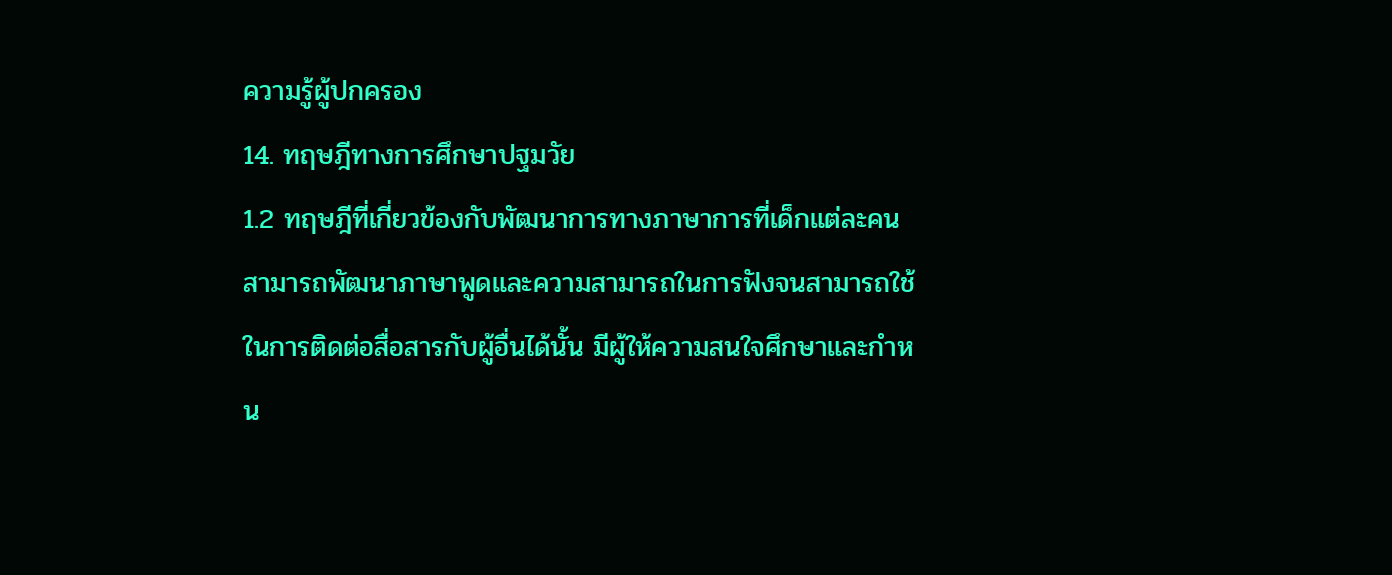ความรู้ผู้ปกครอง
14. ทฤษฎีทางการศึกษาปฐมวัย
1.2 ทฤษฎีที่เกี่ยวข้องกับพัฒนาการทางภาษาการที่เด็กแต่ละคนสามารถพัฒนาภาษาพูดและความสามารถในการฟังจนสามารถใช้ในการติดต่อสื่อสารกับผู้อื่นได้นั้น มีผู้ให้ความสนใจศึกษาและกำหน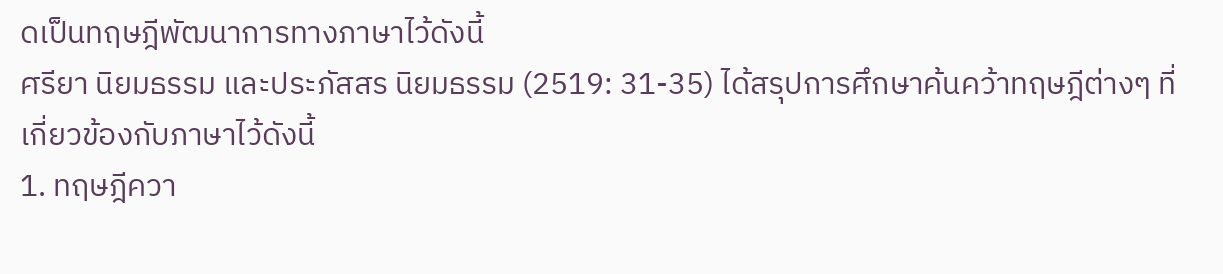ดเป็นทฤษฎีพัฒนาการทางภาษาไว้ดังนี้
ศรียา นิยมธรรม และประภัสสร นิยมธรรม (2519: 31-35) ได้สรุปการศึกษาค้นคว้าทฤษฎีต่างๆ ที่เกี่ยวข้องกับภาษาไว้ดังนี้
1. ทฤษฎีควา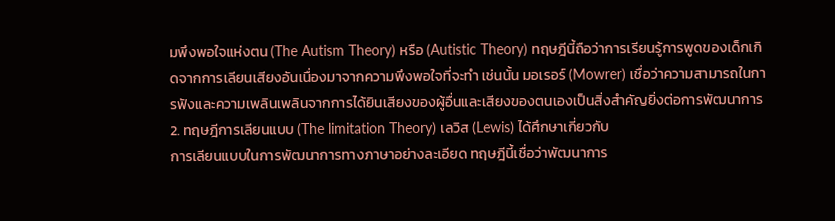มพึงพอใจแห่งตน (The Autism Theory) หรือ (Autistic Theory) ทฤษฎีนี้ถือว่าการเรียนรู้การพูดของเด็กเกิดจากการเลียนเสียงอันเนื่องมาจากความพึงพอใจที่จะทำ เช่นนั้น มอเรอร์ (Mowrer) เชื่อว่าความสามารถในการฟังและความเพลินเพลินจากการได้ยินเสียงของผู้อื่นและเสียงของตนเองเป็นสิ่งสำคัญยิ่งต่อการพัฒนาการ
2. ทฤษฎีการเลียนแบบ (The limitation Theory) เลวิส (Lewis) ได้ศึกษาเกี่ยวกับ
การเลียนแบบในการพัฒนาการทางภาษาอย่างละเอียด ทฤษฎีนี้เชื่อว่าพัฒนาการ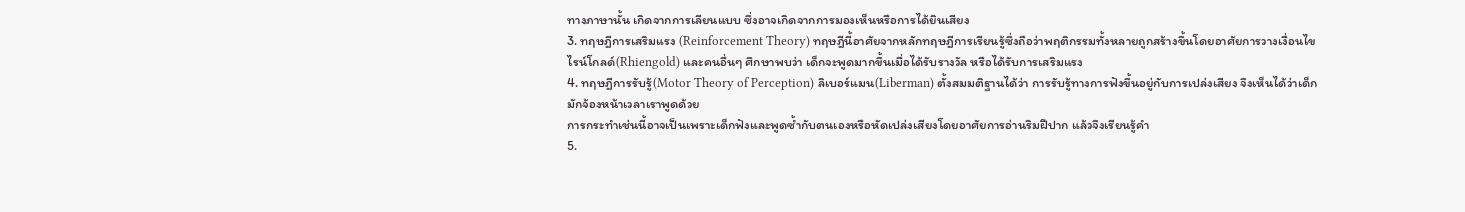ทางภาษานั้น เกิดจากการเลียนแบบ ซึ่งอาจเกิดจากการมองเห็นหรือการได้ยินเสียง
3. ทฤษฎีการเสริมแรง (Reinforcement Theory) ทฤษฎีนี้อาศัยจากหลักทฤษฎีการเรียนรู้ซึ่งถือว่าพฤติกรรมทั้งหลายถูกสร้างขึ้นโดยอาศัยการวางเงื่อนไข ไรน์โกลด์(Rhiengold) และคนอื่นๆ ศึกษาพบว่า เด็กจะพูดมากขึ้นเมื่อได้รับรางวัล หรือได้รับการเสริมแรง
4. ทฤษฎีการรับรู้(Motor Theory of Perception) ลิเบอร์แมน(Liberman) ตั้งสมมติฐานได้ว่า การรับรู้ทางการฟังขึ้นอยู่กับการเปล่งเสียง จึงเห็นได้ว่าเด็กมักจ้องหน้าเวลาเราพูดด้วย
การกระทำเช่นนี้อาจเป็นเพราะเด็กฟังและพูดซํ้ากับตนเองหรือหัดเปล่งเสียงโดยอาศัยการอ่านริมฝีปาก แล้วจึงเรียนรู้คํา
5.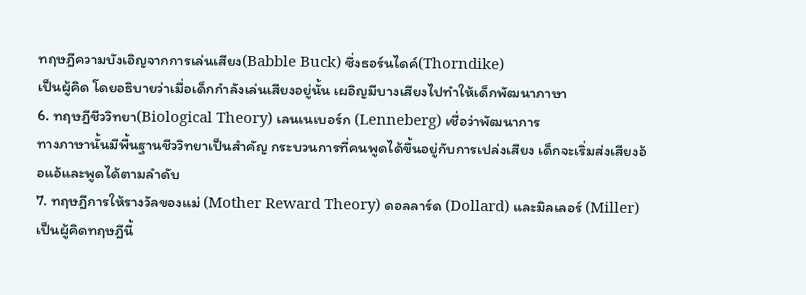ทฤษฎีความบังเอิญจากการเล่นเสียง(Babble Buck) ซึ่งธอร์นไดค์(Thorndike)
เป็นผู้คิด โดยอธิบายว่าเมื่อเด็กกําลังเล่นเสียงอยู่นั้น เผอิญมีบางเสียงไปทำให้เด็กพัฒนาภาษา
6. ทฤษฎีชีววิทยา(Biological Theory) เลนเนเบอร์ก (Lenneberg) เชื่อว่าพัฒนาการ
ทางภาษานั้นมีพื้นฐานชีววิทยาเป็นสำคัญ กระบวนการที่คนพูดได้ขึ้นอยู่กับการเปล่งเสียง เด็กจะเริ่มส่งเสียงอ้อแอ้และพูดได้ตามลำดับ
7. ทฤษฎีการให้รางวัลของแม่ (Mother Reward Theory) ดอลลาร์ด (Dollard) และมิลเลอร์ (Miller) เป็นผู้คิดทฤษฎีนี้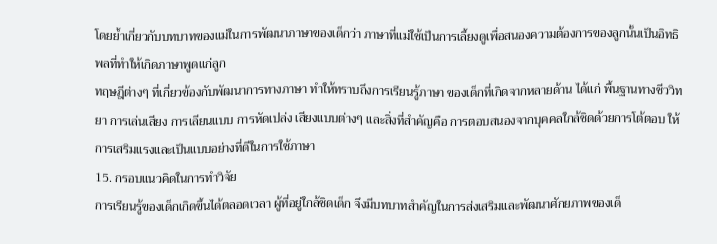โดยยํ้าเกี่ยวกับบทบาทของแม่ในการพัฒนาภาษาของเด็กว่า ภาษาที่แม่ใช้เป็นการเลี้ยงดูเพื่อสนองความต้องการของลูกนั้นเป็นอิทธิพลที่ทำให้เกิดภาษาพูดแก่ลูก
ทฤษฎีต่างๆ ที่เกี่ยวข้องกับพัฒนาการทางภาษา ทำให้ทราบถึงการเรียนรู้ภาษา ของเด็กที่เกิดจากหลายด้าน ได้แก่ พื้นฐานทางชีววิทยา การเล่นเสียง การเลียนแบบ การหัดเปล่ง เสียงแบบต่างๆ และสิ่งที่สำคัญคือ การตอบสนองจากบุคคลใกล้ชิดด้วยการโต้ตอบ ให้การเสริมแรงและเป็นแบบอย่างที่ดีในการใช้ภาษา
15. กรอบแนวคิดในการทำวิจัย
การเรียนรู้ของเด็กเกิดขึ้นได้ตลอดเวลา ผู้ที่อยู่ใกล้ชิดเด็ก จึงมีบทบาทสำคัญในการส่งเสริมและพัฒนาศักยภาพของเด็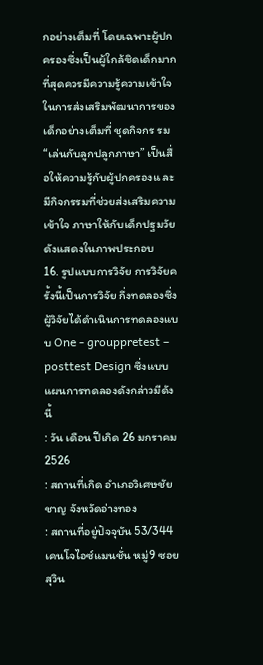กอย่างเต็มที่ โดยเฉพาะผู้ปกครองซึ่งเป็นผู้ใกล้ชิดเด็กมากที่สุดควรมีความรู้ความเข้าใจในการส่งเสริมพัฒนาการของเด็กอย่างเต็มที่ ชุดกิจกร รม “เล่นกับลูกปลูกภาษา” เป็นสื่อให้ความรู้กับผู้ปกครองแ ละมีกิจกรรมที่ช่วยส่งเสริมความ เข้าใจ ภาษาให้กับเด็กปฐมวัย ดังแสดงในภาพประกอบ
16. รูปแบบการวิจัย การวิจัยครั้งนี้เป็นการวิจัย กึ่งทดลองซึ่งผู้วิจัยได้ดำเนินการทดลองแบบ One - grouppretest – posttest Design ซึ่งแบบแผนการทดลองดังกล่าวมีดังนี้
: วัน เดือน ปีเกิด 26 มกราคม 2526
: สถานที่เกิด อำเภอวิเศษชัยชาญ จังหวัดอ่างทอง
: สถานที่อยู่ปัจจุบัน 53/344 เคนโจไอซ์แมนชั่น หมู่9 ซอยสุวิน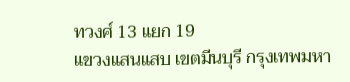ทวงศ์ 13 แยก 19
แขวงแสนแสบ เขตมีนบุรี กรุงเทพมหา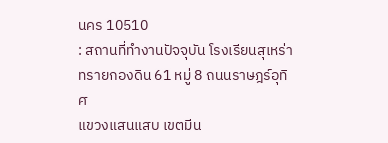นคร 10510
: สถานที่ทำงานปัจจุบัน โรงเรียนสุเหร่าทรายกองดิน 61 หมู่ 8 ถนนราษฎร์อุทิศ
แขวงแสนแสบ เขตมีน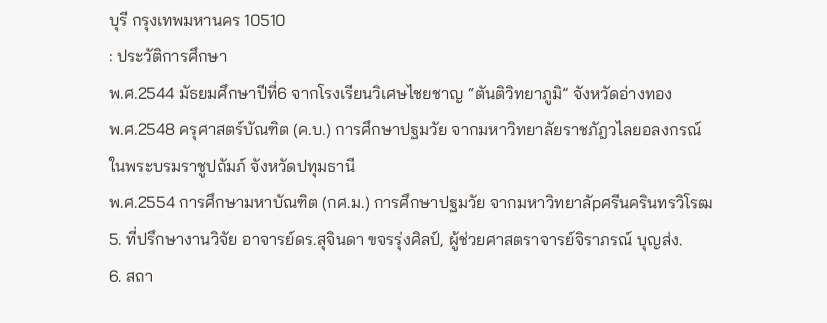บุรี กรุงเทพมหานคร 10510
: ประวัติการศึกษา
พ.ศ.2544 มัธยมศึกษาปีที่6 จากโรงเรียนวิเศษไชยชาญ “ตันติวิทยาภูมิ” จังหวัดอ่างทอง
พ.ศ.2548 ครุศาสตร์บัณฑิต (ค.บ.) การศึกษาปฐมวัย จากมหาวิทยาลัยราชภัฎวไลยอลงกรณ์ ในพระบรมราชูปถัมภ์ จังหวัดปทุมธานี
พ.ศ.2554 การศึกษามหาบัณฑิต (กศ.ม.) การศึกษาปฐมวัย จากมหาวิทยาลัpศรีนครินทรวิโรฒ
5. ที่ปรึกษางานวิจัย อาจารย์ดร.สุจินดา ขจรรุ่งศิลป์, ผู้ช่วยศาสตราจารย์จิราภรณ์ บุญส่ง.
6. สถา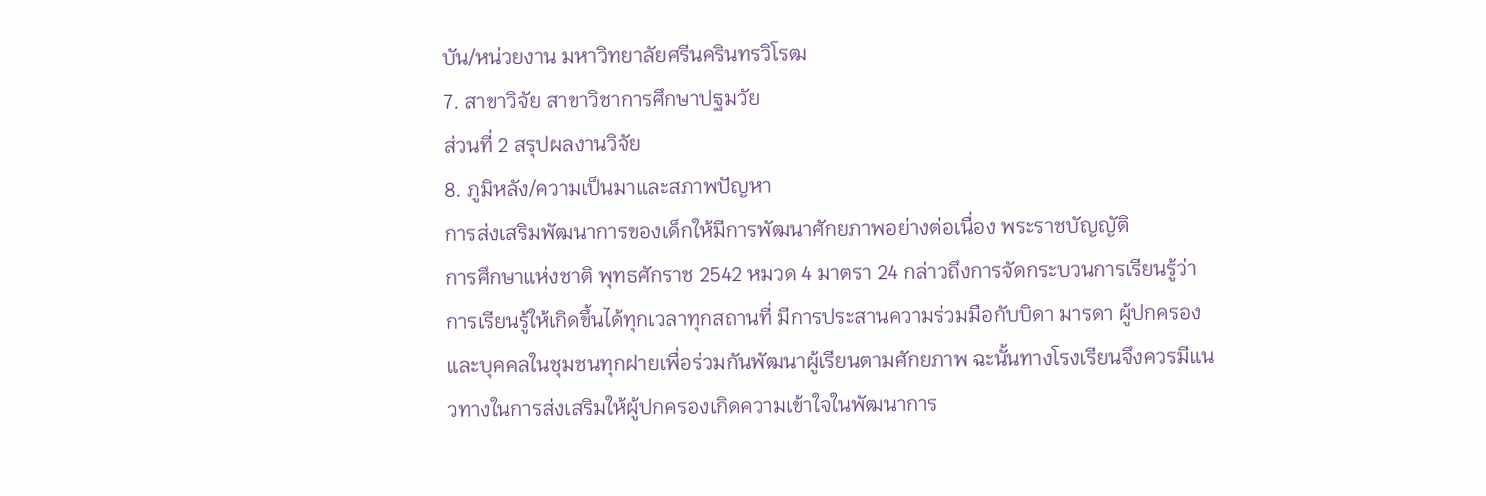บัน/หน่วยงาน มหาวิทยาลัยศรีนครินทรวิโรฒ
7. สาขาวิจัย สาขาวิชาการศึกษาปฐมวัย
ส่วนที่ 2 สรุปผลงานวิจัย
8. ภูมิหลัง/ความเป็นมาและสภาพปัญหา
การส่งเสริมพัฒนาการของเด็กให้มีการพัฒนาศักยภาพอย่างต่อเนื่อง พระราชบัญญัติ
การศึกษาแห่งชาติ พุทธศักราช 2542 หมวด 4 มาตรา 24 กล่าวถึงการจัดกระบวนการเรียนรู้ว่าการเรียนรู้ให้เกิดขึ้นได้ทุกเวลาทุกสถานที่ มีการประสานความร่วมมือกับบิดา มารดา ผู้ปกครองและบุคคลในชุมชนทุกฝายเพื่อร่วมกันพัฒนาผู้เรียนตามศักยภาพ ฉะนั้นทางโรงเรียนจึงควรมีแนวทางในการส่งเสริมให้ผู้ปกครองเกิดความเข้าใจในพัฒนาการ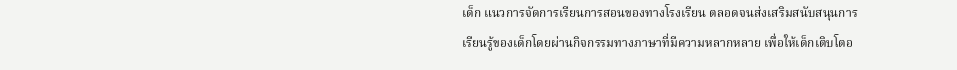เด็ก แนวการจัดการเรียนการสอนของทางโรงเรียน ตลอดจนส่งเสริมสนับสนุนการเรียนรู้ของเด็กโดยผ่านกิจกรรมทางภาษาที่มีความหลากหลาย เพื่อให้เด็กเติบโตอ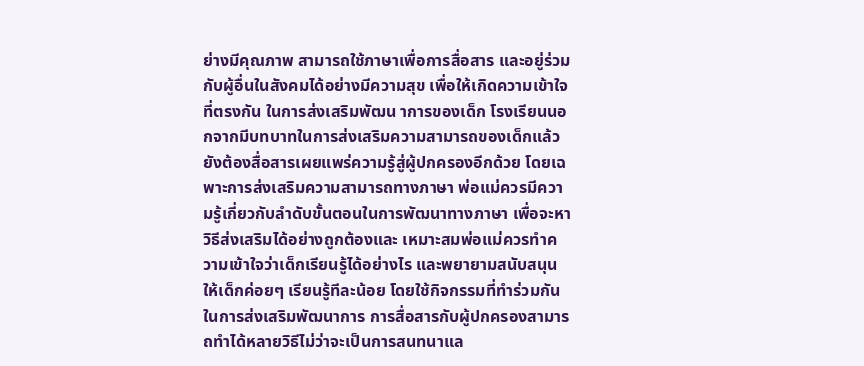ย่างมีคุณภาพ สามารถใช้ภาษาเพื่อการสื่อสาร และอยู่ร่วมกับผู้อื่นในสังคมได้อย่างมีความสุข เพื่อให้เกิดความเข้าใจที่ตรงกัน ในการส่งเสริมพัฒน าการของเด็ก โรงเรียนนอกจากมีบทบาทในการส่งเสริมความสามารถของเด็กแล้วยังต้องสื่อสารเผยแพร่ความรู้สู่ผู้ปกครองอีกด้วย โดยเฉพาะการส่งเสริมความสามารถทางภาษา พ่อแม่ควรมีความรู้เกี่ยวกับลำดับขั้นตอนในการพัฒนาทางภาษา เพื่อจะหาวิธีส่งเสริมได้อย่างถูกต้องและ เหมาะสมพ่อแม่ควรทำความเข้าใจว่าเด็กเรียนรู้ได้อย่างไร และพยายามสนับสนุนให้เด็กค่อยๆ เรียนรู้ทีละน้อย โดยใช้กิจกรรมที่ทำร่วมกันในการส่งเสริมพัฒนาการ การสื่อสารกับผู้ปกครองสามารถทำได้หลายวิธีไม่ว่าจะเป็นการสนทนาแล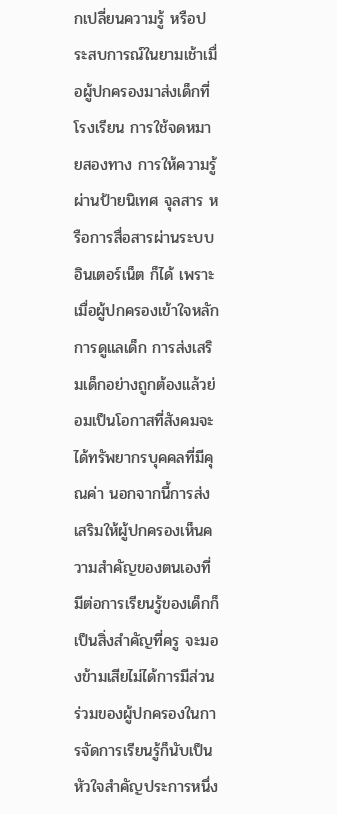กเปลี่ยนความรู้ หรือประสบการณ์ในยามเช้าเมื่อผู้ปกครองมาส่งเด็กที่โรงเรียน การใช้จดหมายสองทาง การให้ความรู้ผ่านป้ายนิเทศ จุลสาร หรือการสื่อสารผ่านระบบอินเตอร์เน็ต ก็ได้ เพราะเมื่อผู้ปกครองเข้าใจหลักการดูแลเด็ก การส่งเสริมเด็กอย่างถูกต้องแล้วย่อมเป็นโอกาสที่สังคมจะได้ทรัพยากรบุคคลที่มีคุณค่า นอกจากนี้การส่งเสริมให้ผู้ปกครองเห็นความสำคัญของตนเองที่มีต่อการเรียนรู้ของเด็กก็เป็นสิ่งสำคัญที่ครู จะมองข้ามเสียไม่ได้การมีส่วนร่วมของผู้ปกครองในการจัดการเรียนรู้ก็นับเป็นหัวใจสำคัญประการหนึ่ง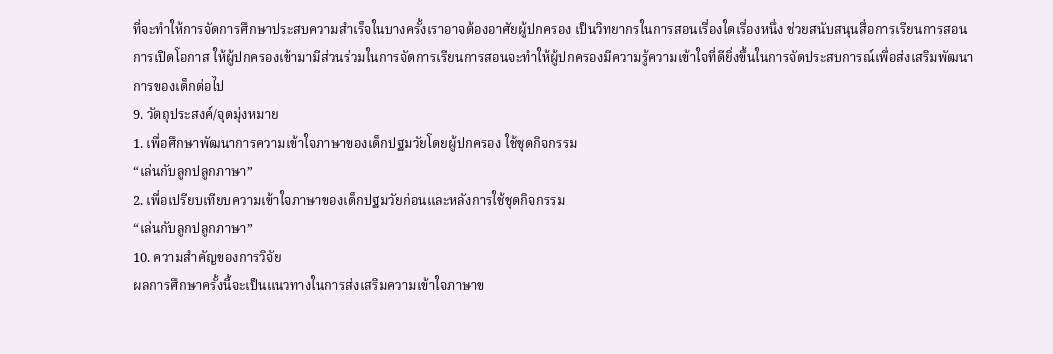ที่จะทำให้การจัดการศึกษาประสบความสำเร็จในบางครั้งเราอาจต้องอาศัยผู้ปกครอง เป็นวิทยากรในการสอนเรื่องใดเรื่องหนึ่ง ช่วยสนับสนุนสื่อการเรียนการสอน การเปิดโอกาส ให้ผู้ปกครองเข้ามามีส่วนร่วมในการจัดการเรียนการสอนจะทำให้ผู้ปกครองมีความรู้ความเข้าใจที่ดียิ่งขึ้นในการจัดประสบการณ์เพื่อส่งเสริมพัฒนาการของเด็กต่อไป
9. วัตถุประสงค์/จุดมุ่งหมาย
1. เพื่อศึกษาพัฒนาการความเข้าใจภาษาของเด็กปฐมวัยโดยผู้ปกครอง ใช้ชุดกิจกรรม
“เล่นกับลูกปลูกภาษา”
2. เพื่อเปรียบเทียบความเข้าใจภาษาของเด็กปฐมวัยก่อนและหลังการใช้ชุดกิจกรรม
“เล่นกับลูกปลูกภาษา”
10. ความสำคัญของการวิจัย
ผลการศึกษาครั้งนี้จะเป็นแนวทางในการส่งเสริมความเข้าใจภาษาข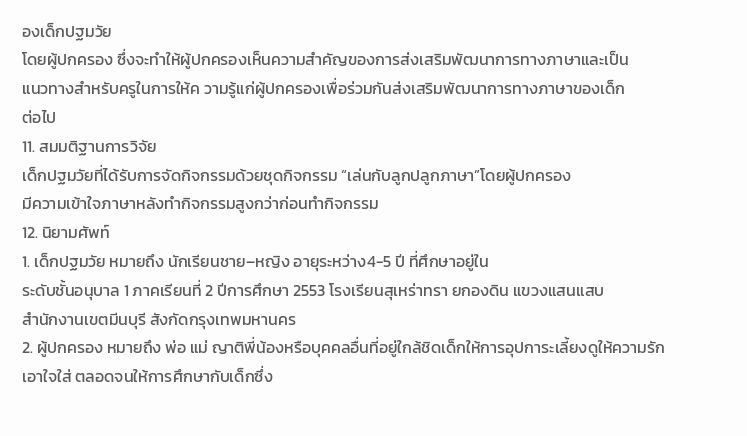องเด็กปฐมวัย
โดยผู้ปกครอง ซึ่งจะทำให้ผู้ปกครองเห็นความสำคัญของการส่งเสริมพัฒนาการทางภาษาและเป็น
แนวทางสำหรับครูในการให้ค วามรู้แก่ผู้ปกครองเพื่อร่วมกันส่งเสริมพัฒนาการทางภาษาของเด็ก
ต่อไป
11. สมมติฐานการวิจัย
เด็กปฐมวัยที่ได้รับการจัดกิจกรรมด้วยชุดกิจกรรม “เล่นกับลูกปลูกภาษา”โดยผู้ปกครอง
มีความเข้าใจภาษาหลังทำกิจกรรมสูงกว่าก่อนทำกิจกรรม
12. นิยามศัพท์
1. เด็กปฐมวัย หมายถึง นักเรียนชาย–หญิง อายุระหว่าง4-5 ปี ที่ศึกษาอยู่ใน
ระดับชั้นอนุบาล 1 ภาคเรียนที่ 2 ปีการศึกษา 2553 โรงเรียนสุเหร่าทรา ยกองดิน แขวงแสนแสบ
สำนักงานเขตมีนบุรี สังกัดกรุงเทพมหานคร
2. ผู้ปกครอง หมายถึง พ่อ แม่ ญาติพี่น้องหรือบุคคลอื่นที่อยู่ใกล้ชิดเด็กให้การอุปการะเลี้ยงดูให้ความรัก เอาใจใส่ ตลอดจนให้การศึกษากับเด็กซึ่ง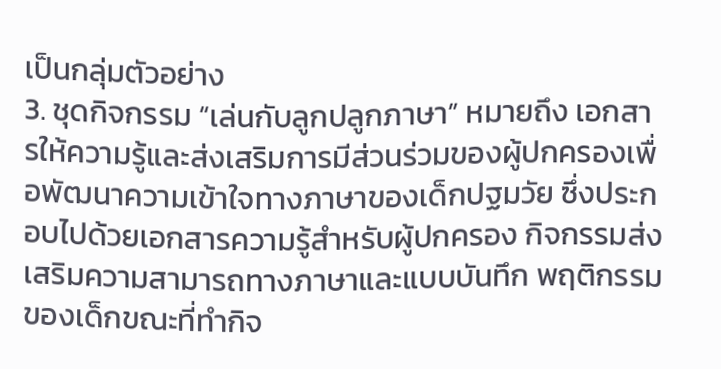เป็นกลุ่มตัวอย่าง
3. ชุดกิจกรรม “เล่นกับลูกปลูกภาษา” หมายถึง เอกสารให้ความรู้และส่งเสริมการมีส่วนร่วมของผู้ปกครองเพื่อพัฒนาความเข้าใจทางภาษาของเด็กปฐมวัย ซึ่งประกอบไปด้วยเอกสารความรู้สำหรับผู้ปกครอง กิจกรรมส่งเสริมความสามารถทางภาษาและแบบบันทึก พฤติกรรมของเด็กขณะที่ทำกิจ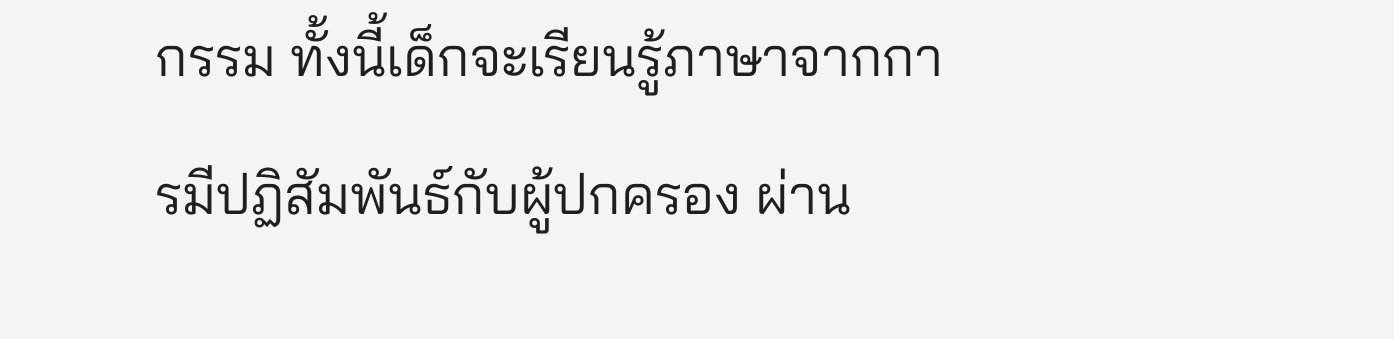กรรม ทั้งนี้เด็กจะเรียนรู้ภาษาจากการมีปฏิสัมพันธ์กับผู้ปกครอง ผ่าน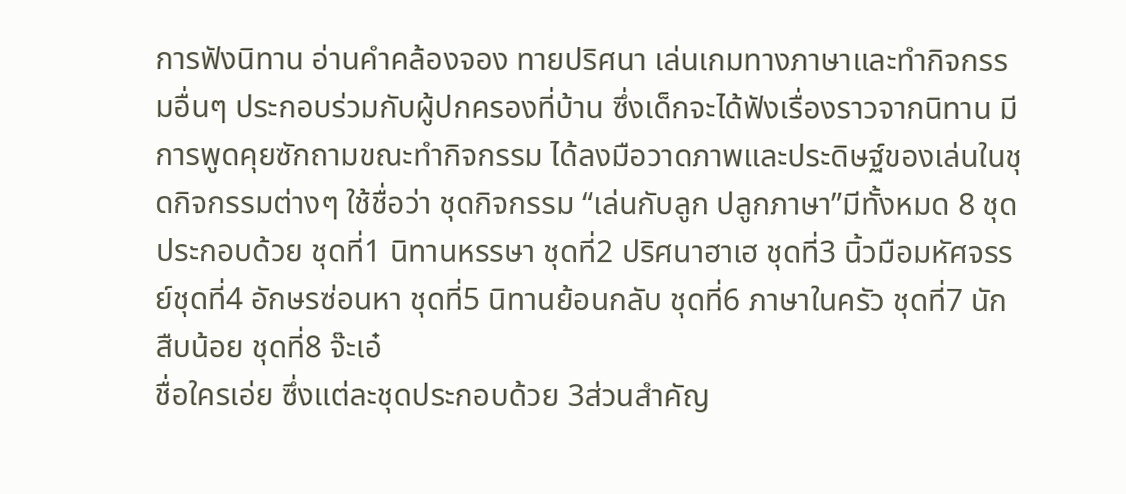การฟังนิทาน อ่านคําคล้องจอง ทายปริศนา เล่นเกมทางภาษาและทำกิจกรรมอื่นๆ ประกอบร่วมกับผู้ปกครองที่บ้าน ซึ่งเด็กจะได้ฟังเรื่องราวจากนิทาน มีการพูดคุยซักถามขณะทำกิจกรรม ได้ลงมือวาดภาพและประดิษฐ์ของเล่นในชุดกิจกรรมต่างๆ ใช้ชื่อว่า ชุดกิจกรรม “เล่นกับลูก ปลูกภาษา”มีทั้งหมด 8 ชุดประกอบด้วย ชุดที่1 นิทานหรรษา ชุดที่2 ปริศนาฮาเฮ ชุดที่3 นิ้วมือมหัศจรรย์ชุดที่4 อักษรซ่อนหา ชุดที่5 นิทานย้อนกลับ ชุดที่6 ภาษาในครัว ชุดที่7 นักสืบน้อย ชุดที่8 จ๊ะเอ๋
ชื่อใครเอ่ย ซึ่งแต่ละชุดประกอบด้วย 3ส่วนสำคัญ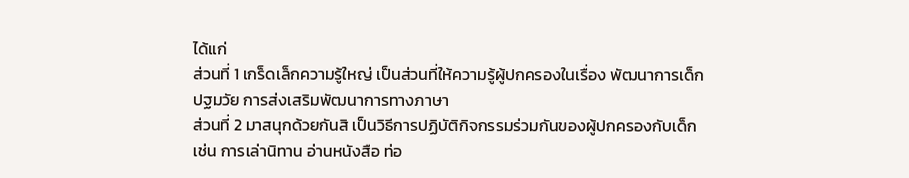ได้แก่
ส่วนที่ 1 เกร็ดเล็กความรู้ใหญ่ เป็นส่วนที่ให้ความรู้ผู้ปกครองในเรื่อง พัฒนาการเด็กปฐมวัย การส่งเสริมพัฒนาการทางภาษา
ส่วนที่ 2 มาสนุกด้วยกันสิ เป็นวิธีการปฏิบัติกิจกรรมร่วมกันของผู้ปกครองกับเด็ก เช่น การเล่านิทาน อ่านหนังสือ ท่อ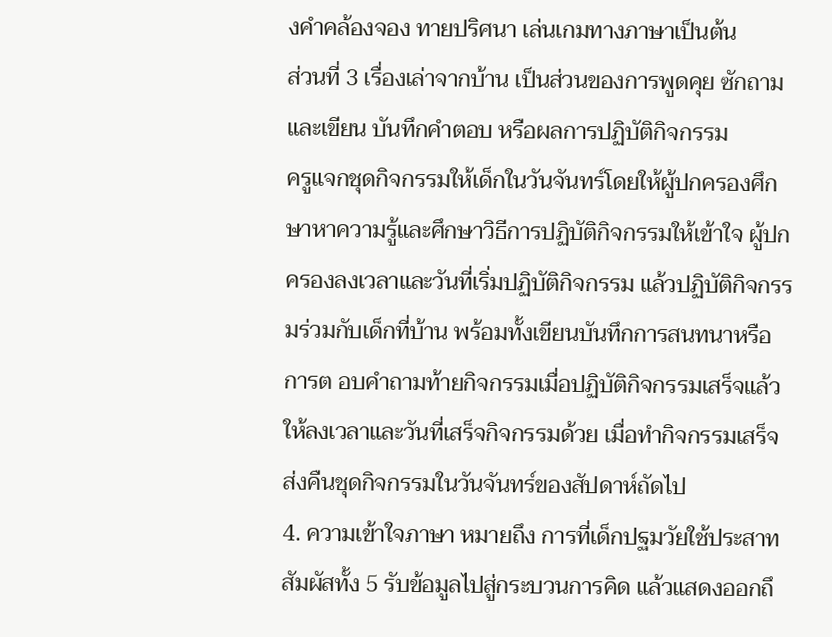งคําคล้องจอง ทายปริศนา เล่นเกมทางภาษาเป็นต้น
ส่วนที่ 3 เรื่องเล่าจากบ้าน เป็นส่วนของการพูดคุย ซักถาม และเขียน บันทึกคําตอบ หรือผลการปฏิบัติกิจกรรม
ครูแจกชุดกิจกรรมให้เด็กในวันจันทร์โดยให้ผู้ปกครองศึกษาหาความรู้และศึกษาวิธีการปฏิบัติกิจกรรมให้เข้าใจ ผู้ปกครองลงเวลาและวันที่เริ่มปฏิบัติกิจกรรม แล้วปฏิบัติกิจกรรมร่วมกับเด็กที่บ้าน พร้อมทั้งเขียนบันทึกการสนทนาหรือการต อบคําถามท้ายกิจกรรมเมื่อปฏิบัติกิจกรรมเสร็จแล้วให้ลงเวลาและวันที่เสร็จกิจกรรมด้วย เมื่อทำกิจกรรมเสร็จ ส่งคืนชุดกิจกรรมในวันจันทร์ของสัปดาห์ถัดไป
4. ความเข้าใจภาษา หมายถึง การที่เด็กปฐมวัยใช้ประสาทสัมผัสทั้ง 5 รับข้อมูลไปสู่กระบวนการคิด แล้วแสดงออกถึ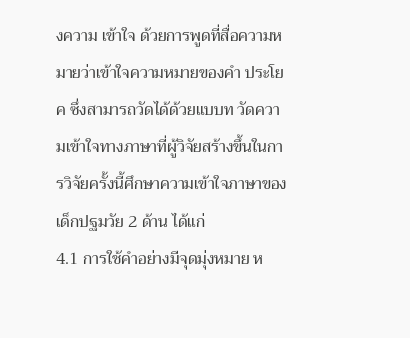งความ เข้าใจ ด้วยการพูดที่สื่อความหมายว่าเข้าใจความหมายของคํา ประโยค ซึ่งสามารถวัดได้ด้วยแบบท วัดความเข้าใจทางภาษาที่ผู้วิจัยสร้างขึ้นในการวิจัยครั้งนี้ศึกษาความเข้าใจภาษาของเด็กปฐมวัย 2 ด้าน ได้แก่
4.1 การใช้คําอย่างมีจุดมุ่งหมาย ห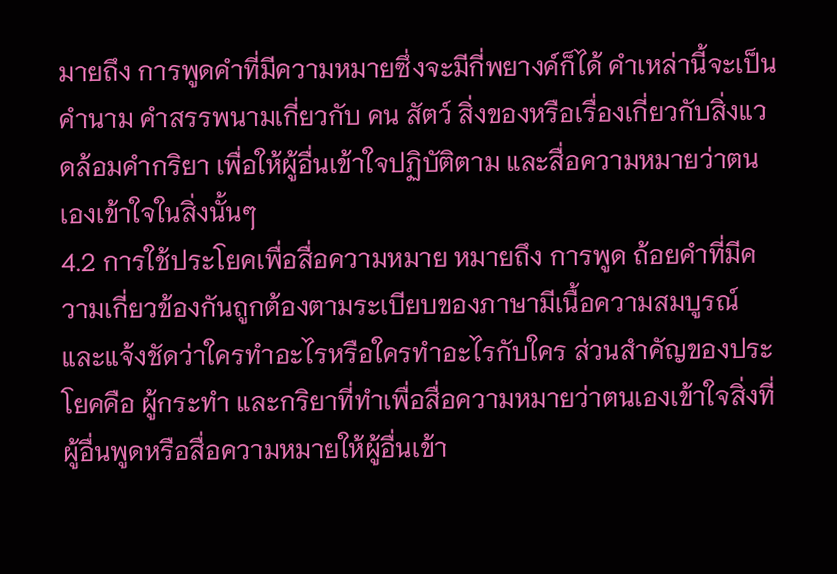มายถึง การพูดคําที่มีความหมายซึ่งจะมีกี่พยางค์ก็ได้ คําเหล่านี้จะเป็นคํานาม คําสรรพนามเกี่ยวกับ คน สัตว์ สิ่งของหรือเรื่องเกี่ยวกับสิ่งแวดล้อมคำกริยา เพื่อให้ผู้อื่นเข้าใจปฏิบัติตาม และสื่อความหมายว่าตนเองเข้าใจในสิ่งนั้นๆ
4.2 การใช้ประโยคเพื่อสื่อความหมาย หมายถึง การพูด ถ้อยคําที่มีความเกี่ยวข้องกันถูกต้องตามระเบียบของภาษามีเนื้อความสมบูรณ์ และแจ้งชัดว่าใครทำอะไรหรือใครทำอะไรกับใคร ส่วนสำคัญของประโยคคือ ผู้กระทำ และกริยาที่ทำเพื่อสื่อความหมายว่าตนเองเข้าใจสิ่งที่ผู้อื่นพูดหรือสื่อความหมายให้ผู้อื่นเข้า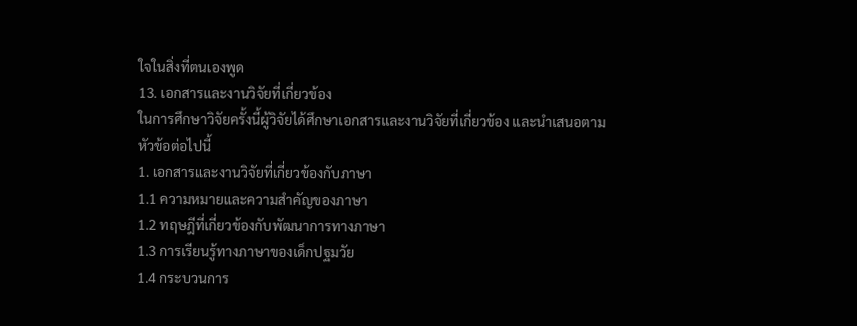ใจในสิ่งที่ตนเองพูด
13. เอกสารและงานวิจัยที่เกี่ยวข้อง
ในการศึกษาวิจัยครั้งนี้ผู้วิจัยได้ศึกษาเอกสารและงานวิจัยที่เกี่ยวข้อง และนําเสนอตาม
หัวข้อต่อไปนี้
1. เอกสารและงานวิจัยที่เกี่ยวข้องกับภาษา
1.1 ความหมายและความสำคัญของภาษา
1.2 ทฤษฎีที่เกี่ยวข้องกับพัฒนาการทางภาษา
1.3 การเรียนรู้ทางภาษาของเด็กปฐมวัย
1.4 กระบวนการ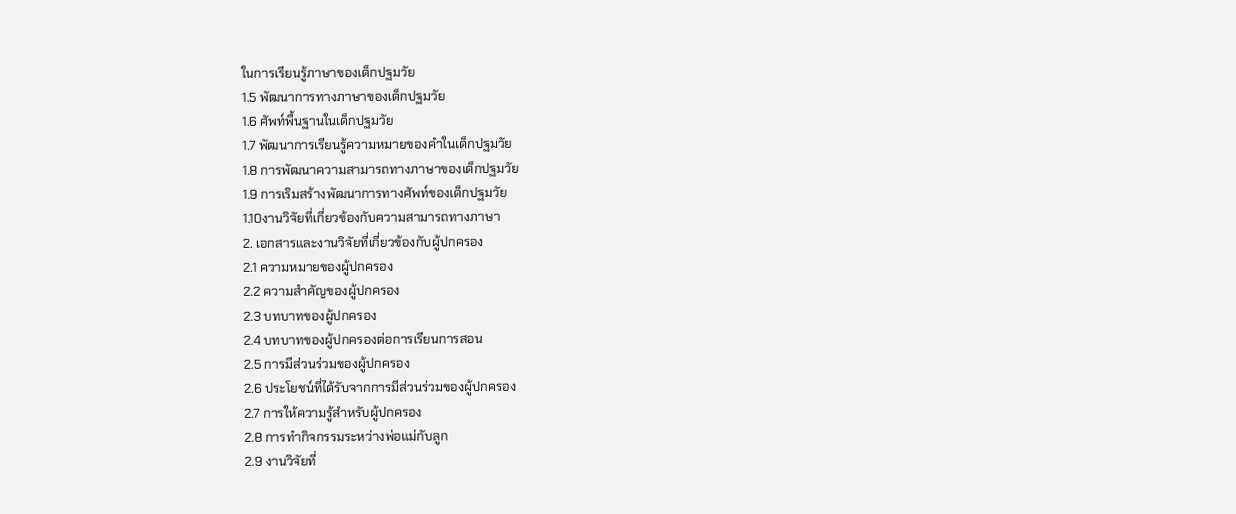ในการเรียนรู้ภาษาของเด็กปฐมวัย
1.5 พัฒนาการทางภาษาของเด็กปฐมวัย
1.6 ศัพท์พื้นฐานในเด็กปฐมวัย
1.7 พัฒนาการเรียนรู้ความหมายของคําในเด็กปฐมวัย
1.8 การพัฒนาความสามารถทางภาษาของเด็กปฐมวัย
1.9 การเริมสร้างพัฒนาการทางศัพท์ของเด็กปฐมวัย
1.10งานวิจัยที่เกี่ยวข้องกับความสามารถทางภาษา
2. เอกสารและงานวิจัยที่เกี่ยวข้องกับผู้ปกครอง
2.1 ความหมายของผู้ปกครอง
2.2 ความสำคัญของผู้ปกครอง
2.3 บทบาทของผู้ปกครอง
2.4 บทบาทของผู้ปกครองต่อการเรียนการสอน
2.5 การมีส่วนร่วมของผู้ปกครอง
2.6 ประโยชน์ที่ได้รับจากการมีส่วนร่วมของผู้ปกครอง
2.7 การให้ความรู้สำหรับผู้ปกครอง
2.8 การทำกิจกรรมระหว่างพ่อแม่กับลูก
2.9 งานวิจัยที่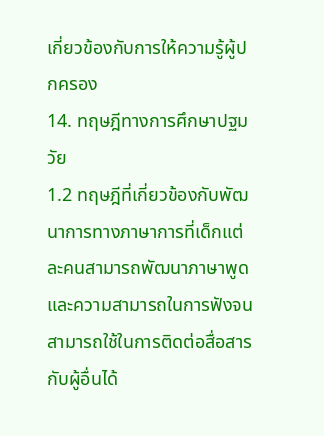เกี่ยวข้องกับการให้ความรู้ผู้ปกครอง
14. ทฤษฎีทางการศึกษาปฐมวัย
1.2 ทฤษฎีที่เกี่ยวข้องกับพัฒนาการทางภาษาการที่เด็กแต่ละคนสามารถพัฒนาภาษาพูดและความสามารถในการฟังจนสามารถใช้ในการติดต่อสื่อสารกับผู้อื่นได้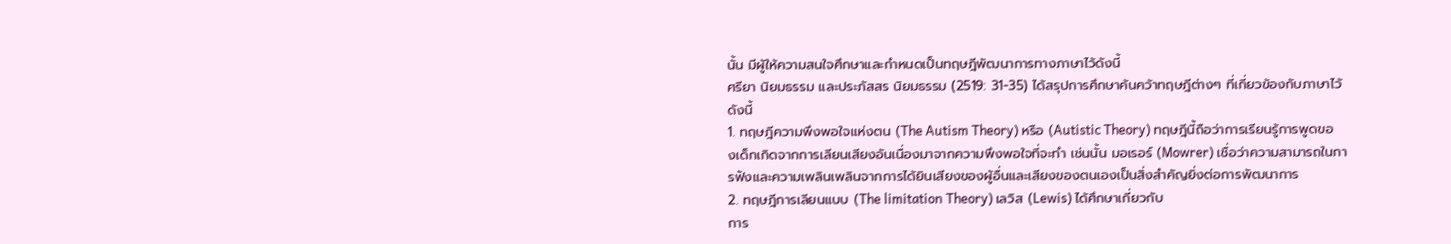นั้น มีผู้ให้ความสนใจศึกษาและกำหนดเป็นทฤษฎีพัฒนาการทางภาษาไว้ดังนี้
ศรียา นิยมธรรม และประภัสสร นิยมธรรม (2519: 31-35) ได้สรุปการศึกษาค้นคว้าทฤษฎีต่างๆ ที่เกี่ยวข้องกับภาษาไว้ดังนี้
1. ทฤษฎีความพึงพอใจแห่งตน (The Autism Theory) หรือ (Autistic Theory) ทฤษฎีนี้ถือว่าการเรียนรู้การพูดของเด็กเกิดจากการเลียนเสียงอันเนื่องมาจากความพึงพอใจที่จะทำ เช่นนั้น มอเรอร์ (Mowrer) เชื่อว่าความสามารถในการฟังและความเพลินเพลินจากการได้ยินเสียงของผู้อื่นและเสียงของตนเองเป็นสิ่งสำคัญยิ่งต่อการพัฒนาการ
2. ทฤษฎีการเลียนแบบ (The limitation Theory) เลวิส (Lewis) ได้ศึกษาเกี่ยวกับ
การ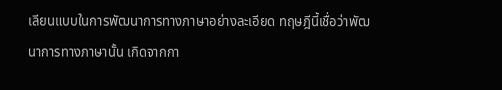เลียนแบบในการพัฒนาการทางภาษาอย่างละเอียด ทฤษฎีนี้เชื่อว่าพัฒนาการทางภาษานั้น เกิดจากกา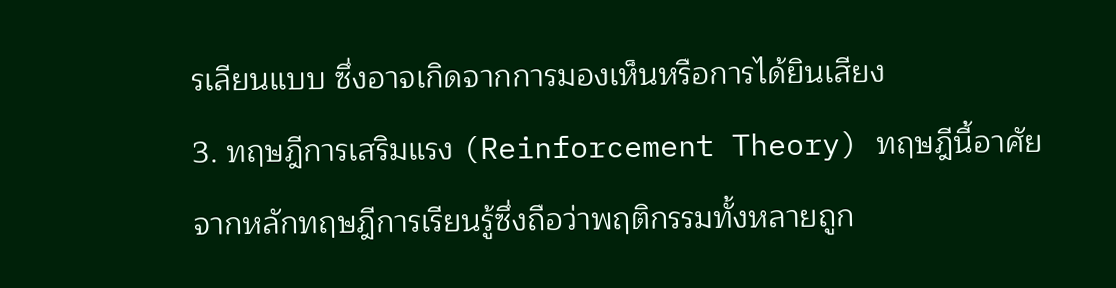รเลียนแบบ ซึ่งอาจเกิดจากการมองเห็นหรือการได้ยินเสียง
3. ทฤษฎีการเสริมแรง (Reinforcement Theory) ทฤษฎีนี้อาศัยจากหลักทฤษฎีการเรียนรู้ซึ่งถือว่าพฤติกรรมทั้งหลายถูก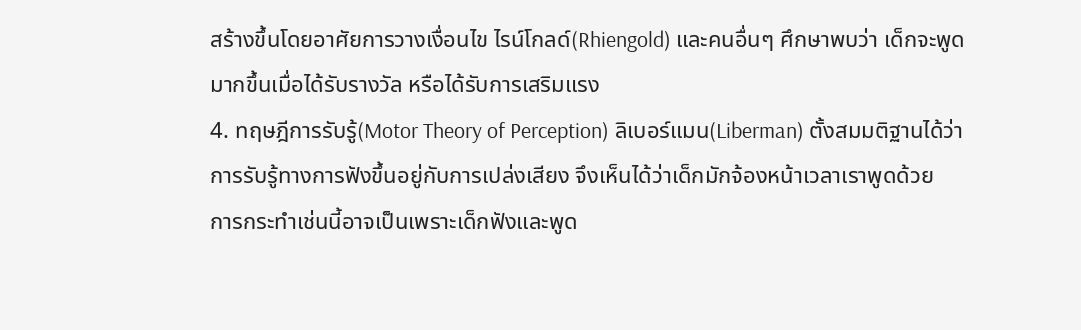สร้างขึ้นโดยอาศัยการวางเงื่อนไข ไรน์โกลด์(Rhiengold) และคนอื่นๆ ศึกษาพบว่า เด็กจะพูดมากขึ้นเมื่อได้รับรางวัล หรือได้รับการเสริมแรง
4. ทฤษฎีการรับรู้(Motor Theory of Perception) ลิเบอร์แมน(Liberman) ตั้งสมมติฐานได้ว่า การรับรู้ทางการฟังขึ้นอยู่กับการเปล่งเสียง จึงเห็นได้ว่าเด็กมักจ้องหน้าเวลาเราพูดด้วย
การกระทำเช่นนี้อาจเป็นเพราะเด็กฟังและพูด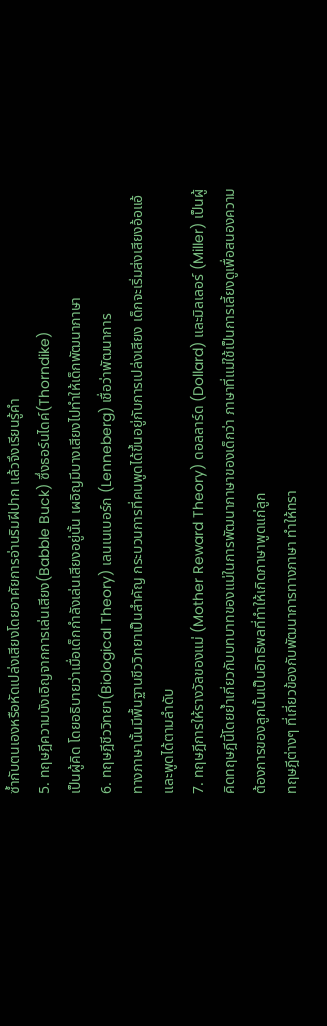ซํ้ากับตนเองหรือหัดเปล่งเสียงโดยอาศัยการอ่านริมฝีปาก แล้วจึงเรียนรู้คํา
5. ทฤษฎีความบังเอิญจากการเล่นเสียง(Babble Buck) ซึ่งธอร์นไดค์(Thorndike)
เป็นผู้คิด โดยอธิบายว่าเมื่อเด็กกําลังเล่นเสียงอยู่นั้น เผอิญมีบางเสียงไปทำให้เด็กพัฒนาภาษา
6. ทฤษฎีชีววิทยา(Biological Theory) เลนเนเบอร์ก (Lenneberg) เชื่อว่าพัฒนาการ
ทางภาษานั้นมีพื้นฐานชีววิทยาเป็นสำคัญ กระบวนการที่คนพูดได้ขึ้นอยู่กับการเปล่งเสียง เด็กจะเริ่มส่งเสียงอ้อแอ้และพูดได้ตามลำดับ
7. ทฤษฎีการให้รางวัลของแม่ (Mother Reward Theory) ดอลลาร์ด (Dollard) และมิลเลอร์ (Miller) เป็นผู้คิดทฤษฎีนี้โดยยํ้าเกี่ยวกับบทบาทของแม่ในการพัฒนาภาษาของเด็กว่า ภาษาที่แม่ใช้เป็นการเลี้ยงดูเพื่อสนองความต้องการของลูกนั้นเป็นอิทธิพลที่ทำให้เกิดภาษาพูดแก่ลูก
ทฤษฎีต่างๆ ที่เกี่ยวข้องกับพัฒนาการทางภาษา ทำให้ทรา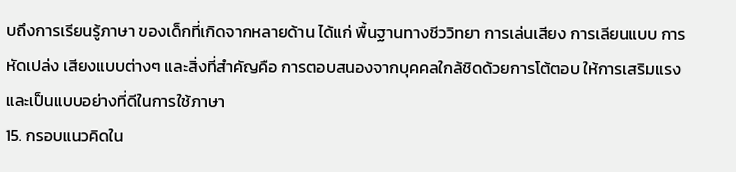บถึงการเรียนรู้ภาษา ของเด็กที่เกิดจากหลายด้าน ได้แก่ พื้นฐานทางชีววิทยา การเล่นเสียง การเลียนแบบ การหัดเปล่ง เสียงแบบต่างๆ และสิ่งที่สำคัญคือ การตอบสนองจากบุคคลใกล้ชิดด้วยการโต้ตอบ ให้การเสริมแรงและเป็นแบบอย่างที่ดีในการใช้ภาษา
15. กรอบแนวคิดใน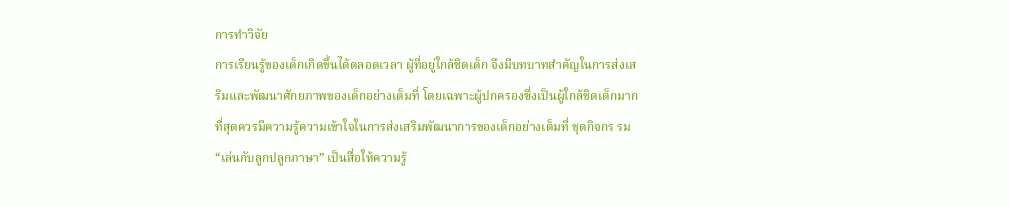การทำวิจัย
การเรียนรู้ของเด็กเกิดขึ้นได้ตลอดเวลา ผู้ที่อยู่ใกล้ชิดเด็ก จึงมีบทบาทสำคัญในการส่งเสริมและพัฒนาศักยภาพของเด็กอย่างเต็มที่ โดยเฉพาะผู้ปกครองซึ่งเป็นผู้ใกล้ชิดเด็กมากที่สุดควรมีความรู้ความเข้าใจในการส่งเสริมพัฒนาการของเด็กอย่างเต็มที่ ชุดกิจกร รม “เล่นกับลูกปลูกภาษา” เป็นสื่อให้ความรู้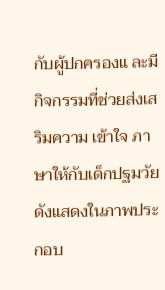กับผู้ปกครองแ ละมีกิจกรรมที่ช่วยส่งเสริมความ เข้าใจ ภาษาให้กับเด็กปฐมวัย ดังแสดงในภาพประกอบ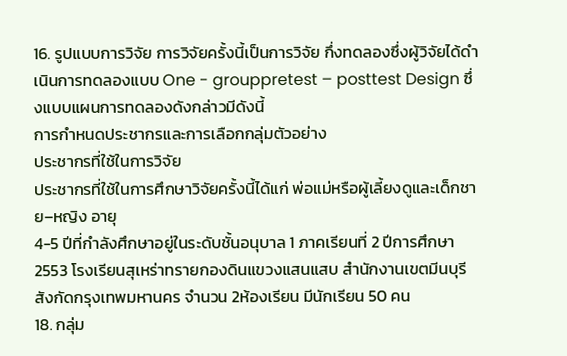16. รูปแบบการวิจัย การวิจัยครั้งนี้เป็นการวิจัย กึ่งทดลองซึ่งผู้วิจัยได้ดำเนินการทดลองแบบ One - grouppretest – posttest Design ซึ่งแบบแผนการทดลองดังกล่าวมีดังนี้
การกำหนดประชากรและการเลือกกลุ่มตัวอย่าง
ประชากรที่ใช้ในการวิจัย
ประชากรที่ใช้ในการศึกษาวิจัยครั้งนี้ได้แก่ พ่อแม่หรือผู้เลี้ยงดูและเด็กชาย–หญิง อายุ
4-5 ปีที่กําลังศึกษาอยู่ในระดับชั้นอนุบาล 1 ภาคเรียนที่ 2 ปีการศึกษา 2553 โรงเรียนสุเหร่าทรายกองดินแขวงแสนแสบ สำนักงานเขตมีนบุรี สังกัดกรุงเทพมหานคร จำนวน 2ห้องเรียน มีนักเรียน 50 คน
18. กลุ่ม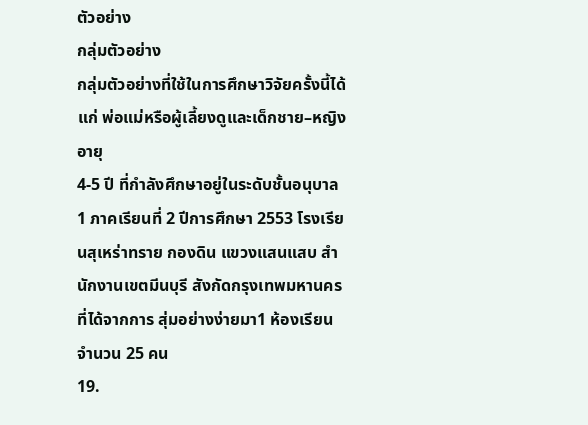ตัวอย่าง
กลุ่มตัวอย่าง
กลุ่มตัวอย่างที่ใช้ในการศึกษาวิจัยครั้งนี้ได้แก่ พ่อแม่หรือผู้เลี้ยงดูและเด็กชาย–หญิง อายุ
4-5 ปี ที่กําลังศึกษาอยู่ในระดับชั้นอนุบาล 1 ภาคเรียนที่ 2 ปีการศึกษา 2553 โรงเรียนสุเหร่าทราย กองดิน แขวงแสนแสบ สำนักงานเขตมีนบุรี สังกัดกรุงเทพมหานคร ที่ได้จากการ สุ่มอย่างง่ายมา1 ห้องเรียน จำนวน 25 คน
19.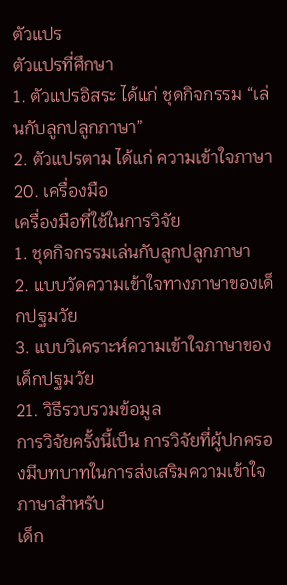ตัวแปร
ตัวแปรที่ศึกษา
1. ตัวแปรอิสระ ได้แก่ ชุดกิจกรรม “เล่นกับลูกปลูกภาษา”
2. ตัวแปรตาม ได้แก่ ความเข้าใจภาษา
20. เครื่องมือ
เครื่องมือที่ใช้ในการวิจัย
1. ชุดกิจกรรมเล่นกับลูกปลูกภาษา
2. แบบวัดความเข้าใจทางภาษาของเด็กปฐมวัย
3. แบบวิเคราะห์ความเข้าใจภาษาของเด็กปฐมวัย
21. วิธีรวบรวมข้อมูล
การวิจัยครั้งนี้เป็น การวิจัยที่ผู้ปกครองมีบทบาทในการส่งเสริมความเข้าใจภาษาสำหรับ
เด็ก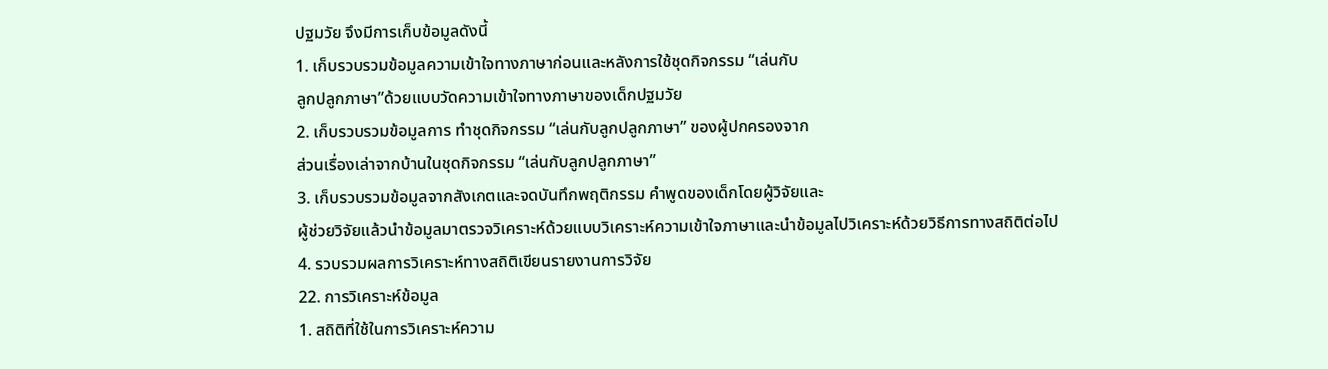ปฐมวัย จึงมีการเก็บข้อมูลดังนี้
1. เก็บรวบรวมข้อมูลความเข้าใจทางภาษาก่อนและหลังการใช้ชุดกิจกรรม “เล่นกับ
ลูกปลูกภาษา”ด้วยแบบวัดความเข้าใจทางภาษาของเด็กปฐมวัย
2. เก็บรวบรวมข้อมูลการ ทำชุดกิจกรรม “เล่นกับลูกปลูกภาษา” ของผู้ปกครองจาก
ส่วนเรื่องเล่าจากบ้านในชุดกิจกรรม “เล่นกับลูกปลูกภาษา”
3. เก็บรวบรวมข้อมูลจากสังเกตและจดบันทึกพฤติกรรม คําพูดของเด็กโดยผู้วิจัยและ
ผู้ช่วยวิจัยแล้วนําข้อมูลมาตรวจวิเคราะห์ด้วยแบบวิเคราะห์ความเข้าใจภาษาและนําข้อมูลไปวิเคราะห์ด้วยวิธีการทางสถิติต่อไป
4. รวบรวมผลการวิเคราะห์ทางสถิติเขียนรายงานการวิจัย
22. การวิเคราะห์ข้อมูล
1. สถิติที่ใช้ในการวิเคราะห์ความ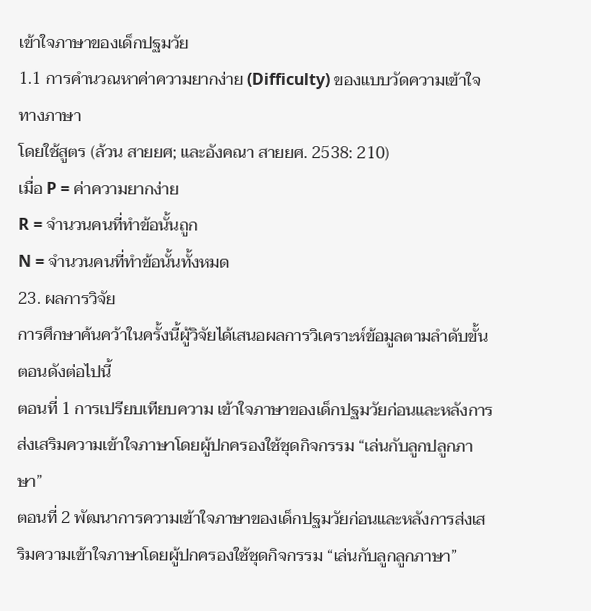เข้าใจภาษาของเด็กปฐมวัย
1.1 การคํานวณหาค่าความยากง่าย (Difficulty) ของแบบวัดความเข้าใจทางภาษา
โดยใช้สูตร (ล้วน สายยศ; และอังคณา สายยศ. 2538: 210)
เมื่อ P = ค่าความยากง่าย
R = จำนวนคนที่ทำข้อนั้นถูก
N = จำนวนคนที่ทำข้อนั้นทั้งหมด
23. ผลการวิจัย
การศึกษาค้นคว้าในครั้งนี้ผู้วิจัยได้เสนอผลการวิเคราะห์ข้อมูลตามลำดับขั้นตอนดังต่อไปนี้
ตอนที่ 1 การเปรียบเทียบความ เข้าใจภาษาของเด็กปฐมวัยก่อนและหลังการส่งเสริมความเข้าใจภาษาโดยผู้ปกครองใช้ชุดกิจกรรม “เล่นกับลูกปลูกภาษา”
ตอนที่ 2 พัฒนาการความเข้าใจภาษาของเด็กปฐมวัยก่อนและหลังการส่งเสริมความเข้าใจภาษาโดยผู้ปกครองใช้ชุดกิจกรรม “เล่นกับลูกลูกภาษา”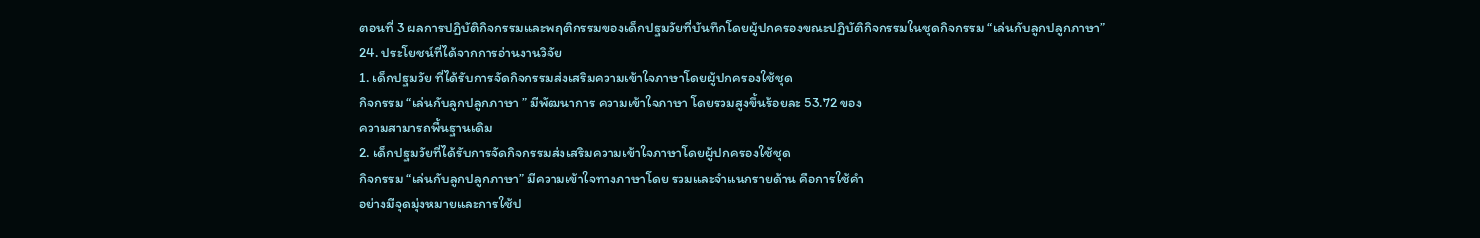ตอนที่ 3 ผลการปฏิบัติกิจกรรมและพฤติกรรมของเด็กปฐมวัยที่บันทึกโดยผู้ปกครองขณะปฏิบัติกิจกรรมในชุดกิจกรรม “เล่นกับลูกปลูกภาษา”
24. ประโยชน์ที่ได้จากการอ่านงานวิจัย
1. เด็กปฐมวัย ที่ได้รับการจัดกิจกรรมส่งเสริมความเข้าใจภาษาโดยผู้ปกครองใช้ชุด
กิจกรรม “เล่นกับลูกปลูกภาษา ” มีพัฒนาการ ความเข้าใจภาษา โดยรวมสูงขึ้นร้อยละ 53.72 ของ
ความสามารถพื้นฐานเดิม
2. เด็กปฐมวัยที่ได้รับการจัดกิจกรรมส่งเสริมความเข้าใจภาษาโดยผู้ปกครองใช้ชุด
กิจกรรม “เล่นกับลูกปลูกภาษา” มีความเข้าใจทางภาษาโดย รวมและจําแนกรายด้าน คือการใช้คํา
อย่างมีจุดมุ่งหมายและการใช้ป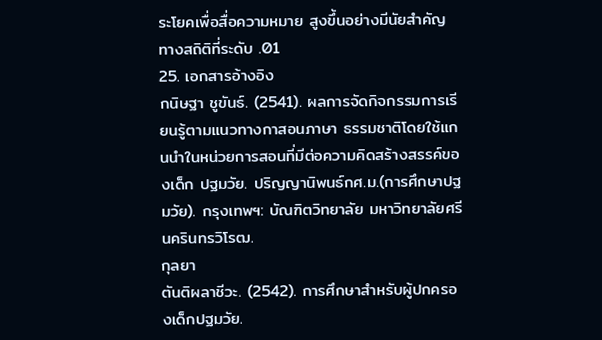ระโยคเพื่อสื่อความหมาย สูงขึ้นอย่างมีนัยสําคัญทางสถิติที่ระดับ .01
25. เอกสารอ้างอิง
กนิษฐา ชูขันธ์. (2541). ผลการจัดกิจกรรมการเรียนรู้ตามแนวทางกาสอนภาษา ธรรมชาติโดยใช้แกนนําในหน่วยการสอนที่มีต่อความคิดสร้างสรรค์ของเด็ก ปฐมวัย. ปริญญานิพนธ์กศ.ม.(การศึกษาปฐมวัย). กรุงเทพฯ: บัณฑิตวิทยาลัย มหาวิทยาลัยศรีนครินทรวิโรฒ.
กุลยา
ตันติผลาชีวะ. (2542). การศึกษาสำหรับผู้ปกครองเด็กปฐมวัย.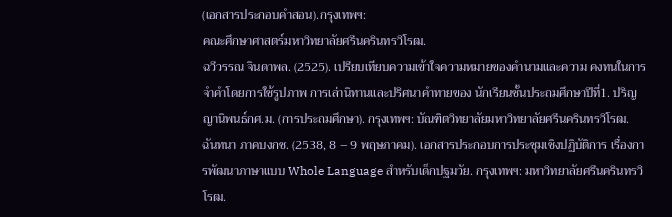(เอกสารประกอบคําสอน).กรุงเทพฯ:
คณะศึกษาศาสตร์มหาวิทยาลัยศรีนครินทรวิโรฒ.
ฉวีวรรณ จินดาพล. (2525). เปรียบเทียบความเข้าใจความหมายของคํานามและความ คงทนในการจำคําโดยการใช้รูปภาพ การเล่านิทานและปริศนาคําทายของ นักเรียนชั้นประถมศึกษาปีที่1. ปริญญานิพนธ์กศ.ม. (การประถมศึกษา). กรุงเทพฯ: บัณฑิตวิทยาลัยมหาวิทยาลัยศรีนครินทรวิโรฒ.
ฉันทนา ภาคบงกช. (2538, 8 – 9 พฤษภาคม). เอกสารประกอบการประชุมเชิงปฏิบัติการ เรื่องการพัฒนาภาษาแบบ Whole Language สําหรับเด็กปฐมวัย. กรุงเทพฯ: มหาวิทยาลัยศรีนครินทรวิโรฒ.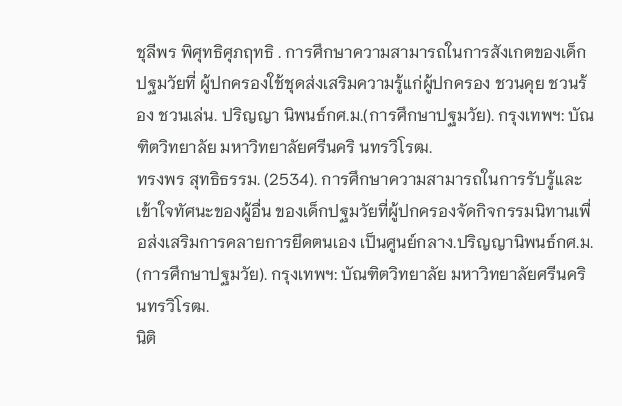ชุลีพร พิศุทธิศุภฤทธิ . การศึกษาความสามารถในการสังเกตของเด็กปฐมวัยที่ ผู้ปกครองใช้ชุดส่งเสริมความรู้แก่ผู้ปกครอง ชวนคุย ชวนร้อง ชวนเล่น. ปริญญา นิพนธ์กศ.ม.(การศึกษาปฐมวัย). กรุงเทพฯ: บัณฑิตวิทยาลัย มหาวิทยาลัยศรีนคริ นทรวิโรฒ.
ทรงพร สุทธิธรรม. (2534). การศึกษาความสามารถในการรับรู้และเข้าใจทัศนะของผู้อื่น ของเด็กปฐมวัยที่ผู้ปกครองจัดกิจกรรมนิทานเพื่อส่งเสริมการคลายการยึดตนเอง เป็นศูนย์กลาง.ปริญญานิพนธ์กศ.ม. (การศึกษาปฐมวัย). กรุงเทพฯ: บัณฑิตวิทยาลัย มหาวิทยาลัยศรีนครินทรวิโรฒ.
นิติ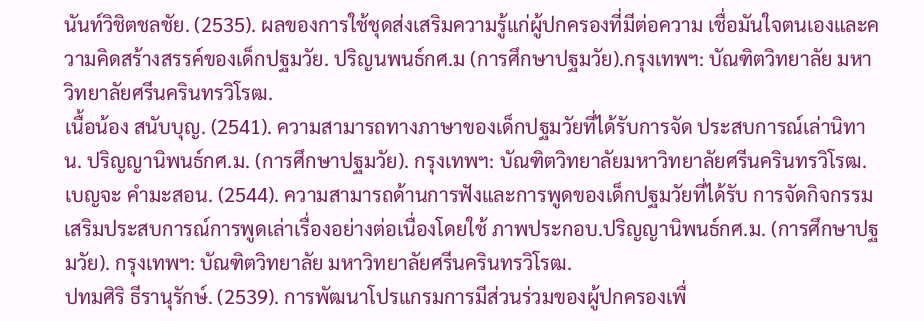นันท์วิชิตชลชัย. (2535). ผลของการใช้ชุดส่งเสริมความรู้แก่ผู้ปกครองที่มีต่อความ เชื่อมันใจตนเองและความคิดสร้างสรรค์ของเด็กปฐมวัย. ปริญนพนธ์กศ.ม (การศึกษาปฐมวัย).กรุงเทพฯ: บัณฑิตวิทยาลัย มหาวิทยาลัยศรีนครินทรวิโรฒ.
เนื้อน้อง สนับบุญ. (2541). ความสามารถทางภาษาของเด็กปฐมวัยที่ได้รับการจัด ประสบการณ์เล่านิทาน. ปริญญานิพนธ์กศ.ม. (การศึกษาปฐมวัย). กรุงเทพฯ: บัณฑิตวิทยาลัยมหาวิทยาลัยศรีนครินทรวิโรฒ.
เบญจะ คํามะสอน. (2544). ความสามารถด้านการฟังและการพูดของเด็กปฐมวัยที่ได้รับ การจัดกิจกรรมเสริมประสบการณ์การพูดเล่าเรื่องอย่างต่อเนื่องโดยใช้ ภาพประกอบ.ปริญญานิพนธ์กศ.ม. (การศึกษาปฐมวัย). กรุงเทพฯ: บัณฑิตวิทยาลัย มหาวิทยาลัยศรีนครินทรวิโรฒ.
ปทมศิริ ธีรานุรักษ์. (2539). การพัฒนาโปรแกรมการมีส่วนร่วมของผู้ปกครองเพื่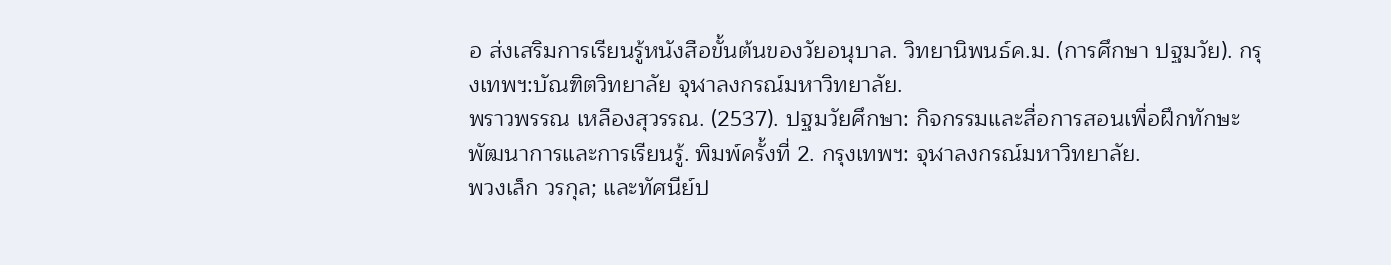อ ส่งเสริมการเรียนรู้หนังสือขั้นต้นของวัยอนุบาล. วิทยานิพนธ์ค.ม. (การศึกษา ปฐมวัย). กรุงเทพฯ:บัณฑิตวิทยาลัย จุฬาลงกรณ์มหาวิทยาลัย.
พราวพรรณ เหลืองสุวรรณ. (2537). ปฐมวัยศึกษา: กิจกรรมและสื่อการสอนเพื่อฝึกทักษะ พัฒนาการและการเรียนรู้. พิมพ์ครั้งที่ 2. กรุงเทพฯ: จุฬาลงกรณ์มหาวิทยาลัย.
พวงเล็ก วรกุล; และทัศนีย์ป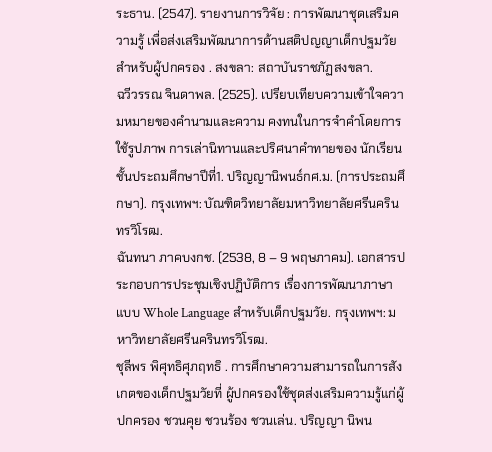ระธาน. (2547). รายงานการวิจัย : การพัฒนาชุดเสริมความรู้ เพื่อส่งเสริมพัฒนาการด้านสติปญญาเด็กปฐมวัยสําหรับผู้ปกครอง . สงขลา: สถาบันราชภัฏสงขลา.
ฉวีวรรณ จินดาพล. (2525). เปรียบเทียบความเข้าใจความหมายของคํานามและความ คงทนในการจำคําโดยการใช้รูปภาพ การเล่านิทานและปริศนาคําทายของ นักเรียนชั้นประถมศึกษาปีที่1. ปริญญานิพนธ์กศ.ม. (การประถมศึกษา). กรุงเทพฯ: บัณฑิตวิทยาลัยมหาวิทยาลัยศรีนครินทรวิโรฒ.
ฉันทนา ภาคบงกช. (2538, 8 – 9 พฤษภาคม). เอกสารประกอบการประชุมเชิงปฏิบัติการ เรื่องการพัฒนาภาษาแบบ Whole Language สําหรับเด็กปฐมวัย. กรุงเทพฯ: มหาวิทยาลัยศรีนครินทรวิโรฒ.
ชุลีพร พิศุทธิศุภฤทธิ . การศึกษาความสามารถในการสังเกตของเด็กปฐมวัยที่ ผู้ปกครองใช้ชุดส่งเสริมความรู้แก่ผู้ปกครอง ชวนคุย ชวนร้อง ชวนเล่น. ปริญญา นิพน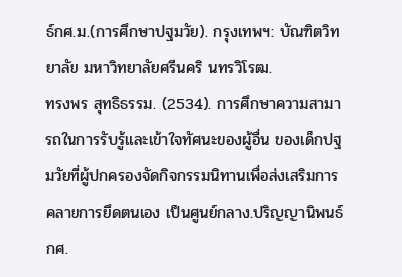ธ์กศ.ม.(การศึกษาปฐมวัย). กรุงเทพฯ: บัณฑิตวิทยาลัย มหาวิทยาลัยศรีนคริ นทรวิโรฒ.
ทรงพร สุทธิธรรม. (2534). การศึกษาความสามารถในการรับรู้และเข้าใจทัศนะของผู้อื่น ของเด็กปฐมวัยที่ผู้ปกครองจัดกิจกรรมนิทานเพื่อส่งเสริมการคลายการยึดตนเอง เป็นศูนย์กลาง.ปริญญานิพนธ์กศ.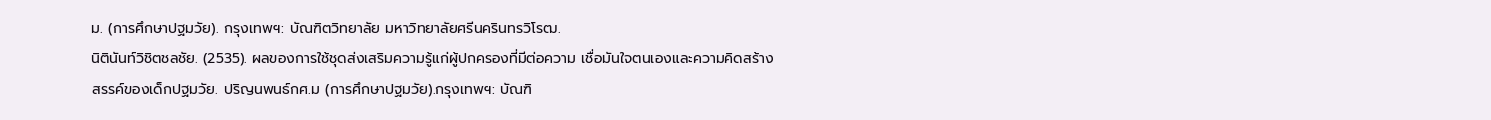ม. (การศึกษาปฐมวัย). กรุงเทพฯ: บัณฑิตวิทยาลัย มหาวิทยาลัยศรีนครินทรวิโรฒ.
นิตินันท์วิชิตชลชัย. (2535). ผลของการใช้ชุดส่งเสริมความรู้แก่ผู้ปกครองที่มีต่อความ เชื่อมันใจตนเองและความคิดสร้างสรรค์ของเด็กปฐมวัย. ปริญนพนธ์กศ.ม (การศึกษาปฐมวัย).กรุงเทพฯ: บัณฑิ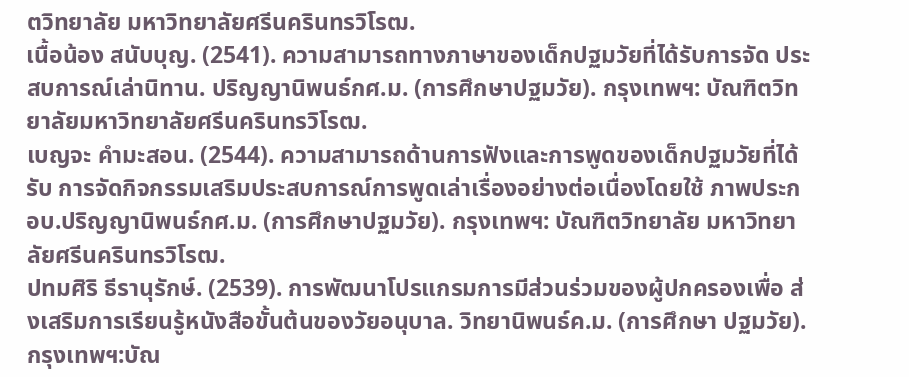ตวิทยาลัย มหาวิทยาลัยศรีนครินทรวิโรฒ.
เนื้อน้อง สนับบุญ. (2541). ความสามารถทางภาษาของเด็กปฐมวัยที่ได้รับการจัด ประสบการณ์เล่านิทาน. ปริญญานิพนธ์กศ.ม. (การศึกษาปฐมวัย). กรุงเทพฯ: บัณฑิตวิทยาลัยมหาวิทยาลัยศรีนครินทรวิโรฒ.
เบญจะ คํามะสอน. (2544). ความสามารถด้านการฟังและการพูดของเด็กปฐมวัยที่ได้รับ การจัดกิจกรรมเสริมประสบการณ์การพูดเล่าเรื่องอย่างต่อเนื่องโดยใช้ ภาพประกอบ.ปริญญานิพนธ์กศ.ม. (การศึกษาปฐมวัย). กรุงเทพฯ: บัณฑิตวิทยาลัย มหาวิทยาลัยศรีนครินทรวิโรฒ.
ปทมศิริ ธีรานุรักษ์. (2539). การพัฒนาโปรแกรมการมีส่วนร่วมของผู้ปกครองเพื่อ ส่งเสริมการเรียนรู้หนังสือขั้นต้นของวัยอนุบาล. วิทยานิพนธ์ค.ม. (การศึกษา ปฐมวัย). กรุงเทพฯ:บัณ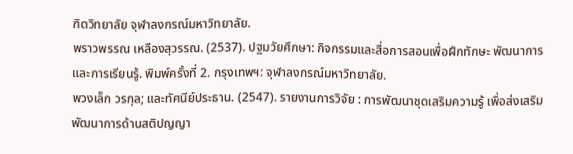ฑิตวิทยาลัย จุฬาลงกรณ์มหาวิทยาลัย.
พราวพรรณ เหลืองสุวรรณ. (2537). ปฐมวัยศึกษา: กิจกรรมและสื่อการสอนเพื่อฝึกทักษะ พัฒนาการและการเรียนรู้. พิมพ์ครั้งที่ 2. กรุงเทพฯ: จุฬาลงกรณ์มหาวิทยาลัย.
พวงเล็ก วรกุล; และทัศนีย์ประธาน. (2547). รายงานการวิจัย : การพัฒนาชุดเสริมความรู้ เพื่อส่งเสริมพัฒนาการด้านสติปญญา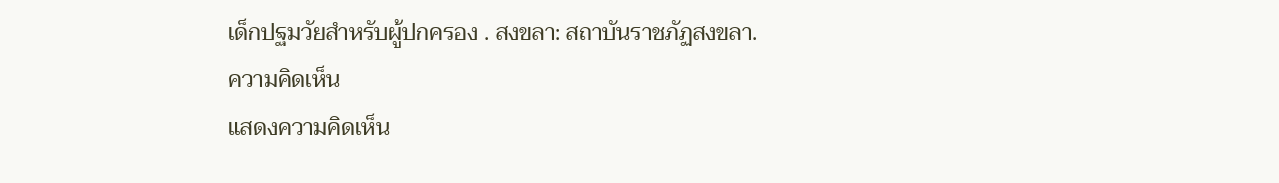เด็กปฐมวัยสําหรับผู้ปกครอง . สงขลา: สถาบันราชภัฏสงขลา.
ความคิดเห็น
แสดงความคิดเห็น